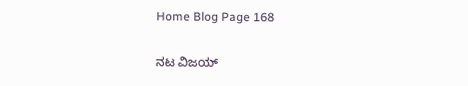Home Blog Page 168

ನಟ ವಿಜಯ್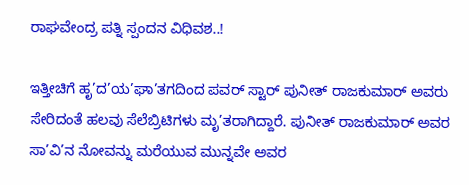ರಾಘವೇಂದ್ರ ಪತ್ನಿ ಸ್ಪಂದನ ವಿಧಿವಶ..!

ಇತ್ತೀಚಿಗೆ ಹೃ’ದ’ಯ’ಘಾ’ತಗದಿಂದ ಪವರ್ ಸ್ಟಾರ್ ಪುನೀತ್ ರಾಜಕುಮಾರ್ ಅವರು ಸೇರಿದಂತೆ ಹಲವು ಸೆಲೆಬ್ರಿಟಿಗಳು ಮೃ’ತರಾಗಿದ್ದಾರೆ. ಪುನೀತ್ ರಾಜಕುಮಾರ್ ಅವರ ಸಾ’ವಿ’ನ ನೋವನ್ನು ಮರೆಯುವ ಮುನ್ನವೇ ಅವರ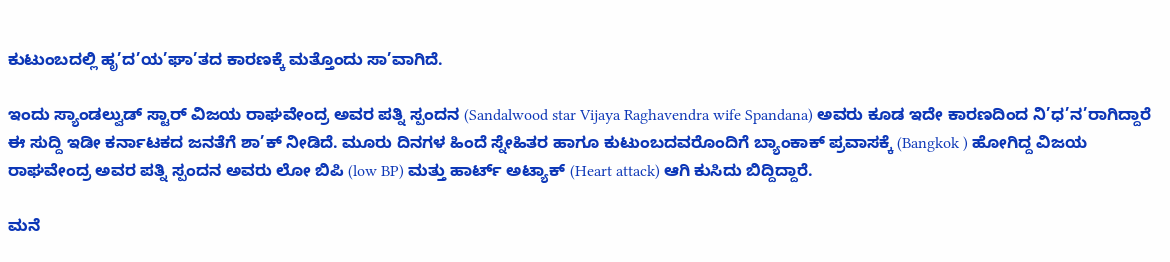ಕುಟುಂಬದಲ್ಲಿ ಹೃ’ದ’ಯ’ಘಾ’ತದ ಕಾರಣಕ್ಕೆ ಮತ್ತೊಂದು ಸಾ’ವಾಗಿದೆ.

ಇಂದು ಸ್ಯಾಂಡಲ್ವುಡ್ ಸ್ಟಾರ್ ವಿಜಯ ರಾಘವೇಂದ್ರ ಅವರ ಪತ್ನಿ ಸ್ಪಂದನ (Sandalwood star Vijaya Raghavendra wife Spandana) ಅವರು ಕೂಡ ಇದೇ ಕಾರಣದಿಂದ ನಿ’ಧ’ನ’ರಾಗಿದ್ದಾರೆ ಈ ಸುದ್ದಿ ಇಡೀ ಕರ್ನಾಟಕದ ಜನತೆಗೆ ಶಾ’ಕ್ ನೀಡಿದೆ. ಮೂರು ದಿನಗಳ ಹಿಂದೆ ಸ್ನೇಹಿತರ ಹಾಗೂ ಕುಟುಂಬದವರೊಂದಿಗೆ ಬ್ಯಾಂಕಾಕ್ ಪ್ರವಾಸಕ್ಕೆ (Bangkok ) ಹೋಗಿದ್ದ ವಿಜಯ ರಾಘವೇಂದ್ರ ಅವರ ಪತ್ನಿ ಸ್ಪಂದನ ಅವರು ಲೋ ಬಿಪಿ (low BP) ಮತ್ತು ಹಾರ್ಟ್ ಅಟ್ಯಾಕ್ (Heart attack) ಆಗಿ ಕುಸಿದು ಬಿದ್ದಿದ್ದಾರೆ.

ಮನೆ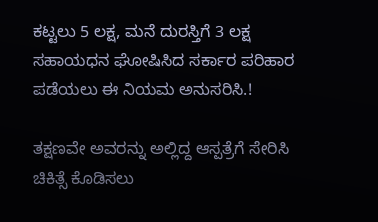ಕಟ್ಟಲು 5 ಲಕ್ಷ, ಮನೆ ದುರಸ್ತಿಗೆ 3 ಲಕ್ಷ ಸಹಾಯಧನ ಘೋಷಿಸಿದ ಸರ್ಕಾರ ಪರಿಹಾರ ಪಡೆಯಲು ಈ ನಿಯಮ ಅನುಸರಿಸಿ.!

ತಕ್ಷಣವೇ ಅವರನ್ನು ಅಲ್ಲಿದ್ದ ಆಸ್ಪತ್ರೆಗೆ ಸೇರಿಸಿ ಚಿಕಿತ್ಸೆ ಕೊಡಿಸಲು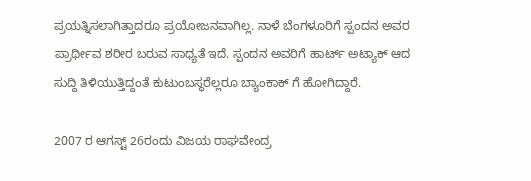ಪ್ರಯತ್ನಿಸಲಾಗಿತ್ತಾದರೂ ಪ್ರಯೋಜನವಾಗಿಲ್ಲ. ನಾಳೆ ಬೆಂಗಳೂರಿಗೆ ಸ್ಪಂದನ ಅವರ ಪ್ರಾರ್ಥೀವ ಶರೀರ ಬರುವ ಸಾಧ್ಯತೆ ಇದೆ. ಸ್ಪಂದನ ಅವರಿಗೆ ಹಾರ್ಟ್ ಅಟ್ಯಾಕ್ ಆದ ಸುದ್ದಿ ತಿಳಿಯುತ್ತಿದ್ದಂತೆ ಕುಟುಂಬಸ್ಥರೆಲ್ಲರೂ ಬ್ಯಾಂಕಾಕ್ ಗೆ ಹೋಗಿದ್ದಾರೆ.

2007 ರ ಆಗಸ್ಟ್ 26ರಂದು ವಿಜಯ ರಾಘವೇಂದ್ರ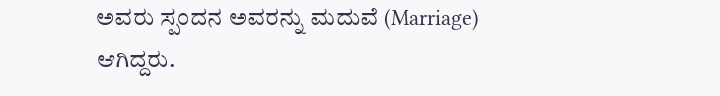ಅವರು ಸ್ಪಂದನ ಅವರನ್ನು ಮದುವೆ (Marriage) ಆಗಿದ್ದರು.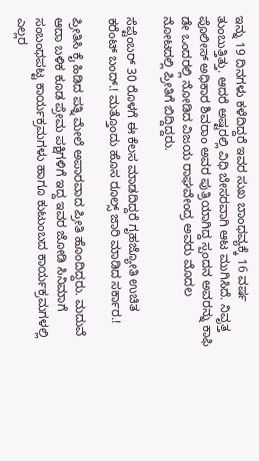ಇನ್ನು 19 ದಿನಗಳು ಕಳೆದಿದ್ದರೆ ಇವರ ಸುಖ ಬಾಂಧವ್ಯಕ್ಕೆ 16 ವರ್ಷ ತುಂಬುತ್ತಿತ್ತು. ಆದರೆ ಅಷ್ಟರಲ್ಲಿ ವಿಧಿ ಬೇಸರವಾಗಿ ಆಟ ಮುಗಿಸಿದೆ. ನಿವೃತ್ತ ಪೊಲೀಸ್ ಅಧಿಕಾರ ಶಿವರಾಂ ಅವರ ಪುತ್ರಿಯಾಗಿದ್ದ ಸ್ಪಂದನ ಅವರನ್ನು ಕಾಫಿ ಡೇ ಒಂದರಲ್ಲಿ ನೋಡಿದ ವಿಜಯ ರಾಘವೇಂದ್ರ ಅವರು ಮೊದಲ ನೋಟದಲ್ಲಿ ಪ್ರೀತಿಗೆ ಬಿದ್ದಿದ್ದರು.

ಸೆಪ್ಟೆಂಬರ್ 30 ರೊಳಗೆ ಈ ಕೆಲಸ ಮಾಡದಿದ್ದರೆ ಗೃಹಜ್ಯೋತಿ ಉಚಿತ ಕರೆಂಟ್ ಬಂದ್.! ಮತ್ತೊಂದು ಹೊಸ ರೂಲ್ಸ್ ಜಾರಿ ಮಾಡಿದ ಸರ್ಕಾರ.!

ಪ್ರೀತಿಸಿ ಕೈ ಹಿಡಿದ ಪತ್ನಿ ಮೇಲೆ ಅಪಾರವಾದ ಪ್ರೀತಿ ಹೊಂದಿದ್ದರು. ಮದುವೆ ಆದಾ ಬಳಿಕ ಕೂಡ ಪ್ರೇಮ ಪಕ್ಷಿಗಳಿಗೆ ಇದ್ದ ಇವರ ಜೋಡಿ ಸಿನಿಮಾಗೆ ಸಂಬಂಧಪಟ್ಟ ಕಾರ್ಯಕ್ರಮಗಳು ಹಾಗೂ ಕುಟುಂಬದ ಕಾರ್ಯಕ್ರಮಗಳಲ್ಲಿ ಎಲ್ಲರ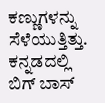ಕಣ್ಣುಗಳನ್ನು ಸೆಳೆಯುತ್ತಿತ್ತು. ಕನ್ನಡದಲ್ಲಿ ಬಿಗ್ ಬಾಸ್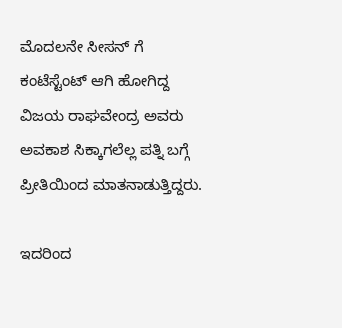ಮೊದಲನೇ ಸೀಸನ್ ಗೆ ಕಂಟೆಸ್ಟೆಂಟ್ ಆಗಿ ಹೋಗಿದ್ದ ವಿಜಯ ರಾಘವೇಂದ್ರ ಅವರು ಅವಕಾಶ ಸಿಕ್ಕಾಗಲೆಲ್ಲ ಪತ್ನಿ ಬಗ್ಗೆ ಪ್ರೀತಿಯಿಂದ ಮಾತನಾಡುತ್ತಿದ್ದರು.

ಇದರಿಂದ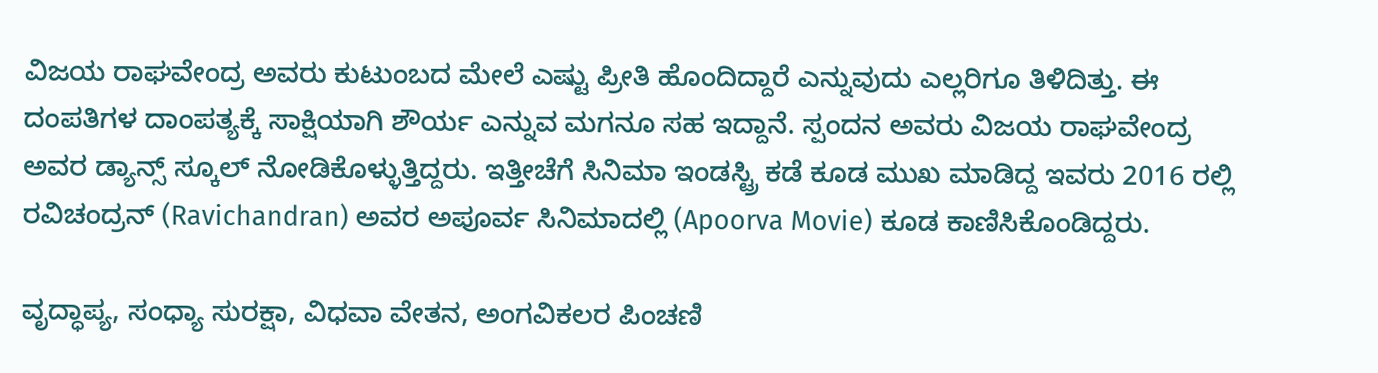ವಿಜಯ ರಾಘವೇಂದ್ರ ಅವರು ಕುಟುಂಬದ ಮೇಲೆ ಎಷ್ಟು ಪ್ರೀತಿ ಹೊಂದಿದ್ದಾರೆ ಎನ್ನುವುದು ಎಲ್ಲರಿಗೂ ತಿಳಿದಿತ್ತು. ಈ ದಂಪತಿಗಳ ದಾಂಪತ್ಯಕ್ಕೆ ಸಾಕ್ಷಿಯಾಗಿ ಶೌರ್ಯ ಎನ್ನುವ ಮಗನೂ ಸಹ ಇದ್ದಾನೆ. ಸ್ಪಂದನ ಅವರು ವಿಜಯ ರಾಘವೇಂದ್ರ ಅವರ ಡ್ಯಾನ್ಸ್ ಸ್ಕೂಲ್ ನೋಡಿಕೊಳ್ಳುತ್ತಿದ್ದರು. ಇತ್ತೀಚೆಗೆ ಸಿನಿಮಾ ಇಂಡಸ್ಟ್ರಿ ಕಡೆ ಕೂಡ ಮುಖ ಮಾಡಿದ್ದ ಇವರು 2016 ರಲ್ಲಿ ರವಿಚಂದ್ರನ್ (Ravichandran) ಅವರ ಅಪೂರ್ವ ಸಿನಿಮಾದಲ್ಲಿ (Apoorva Movie) ಕೂಡ ಕಾಣಿಸಿಕೊಂಡಿದ್ದರು.

ವೃದ್ಧಾಪ್ಯ, ಸಂಧ್ಯಾ ಸುರಕ್ಷಾ, ವಿಧವಾ ವೇತನ, ಅಂಗವಿಕಲರ ಪಿಂಚಣಿ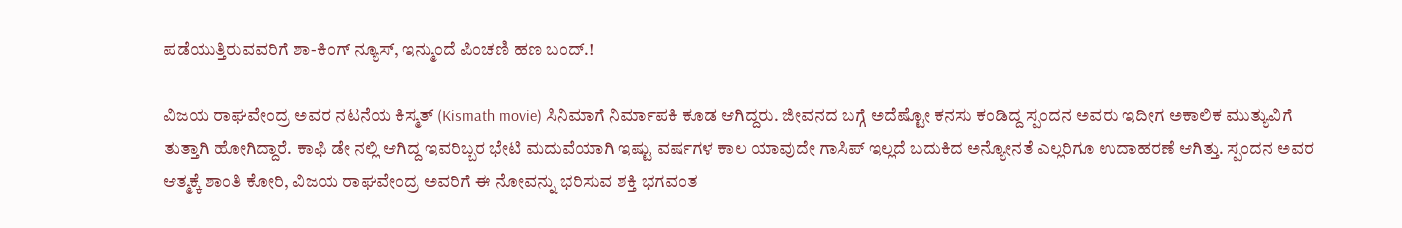ಪಡೆಯುತ್ತಿರುವವರಿಗೆ ಶಾ-ಕಿಂಗ್ ನ್ಯೂಸ್, ಇನ್ಮುಂದೆ ಪಿಂಚಣಿ ಹಣ ಬಂದ್.!

ವಿಜಯ ರಾಘವೇಂದ್ರ ಅವರ ನಟನೆಯ ಕಿಸ್ಮತ್ (Kismath movie) ಸಿನಿಮಾಗೆ ನಿರ್ಮಾಪಕಿ ಕೂಡ ಆಗಿದ್ದರು. ಜೀವನದ ಬಗ್ಗೆ ಅದೆಷ್ಟೋ ಕನಸು ಕಂಡಿದ್ದ ಸ್ಪಂದನ ಅವರು ಇದೀಗ ಅಕಾಲಿಕ ಮುತ್ಯುವಿಗೆ ತುತ್ತಾಗಿ ಹೋಗಿದ್ದಾರೆ. ಕಾಫಿ ಡೇ ನಲ್ಲಿ ಆಗಿದ್ದ ಇವರಿಬ್ಬರ ಭೇಟಿ ಮದುವೆಯಾಗಿ ಇಷ್ಟು ವರ್ಷಗಳ ಕಾಲ ಯಾವುದೇ ಗಾಸಿಪ್ ಇಲ್ಲದೆ ಬದುಕಿದ ಅನ್ಯೋನತೆ ಎಲ್ಲರಿಗೂ ಉದಾಹರಣೆ ಆಗಿತ್ತು. ಸ್ಪಂದನ ಅವರ ಆತ್ಮಕ್ಕೆ ಶಾಂತಿ ಕೋರಿ, ವಿಜಯ ರಾಘವೇಂದ್ರ ಅವರಿಗೆ ಈ ನೋವನ್ನು ಭರಿಸುವ ಶಕ್ತಿ ಭಗವಂತ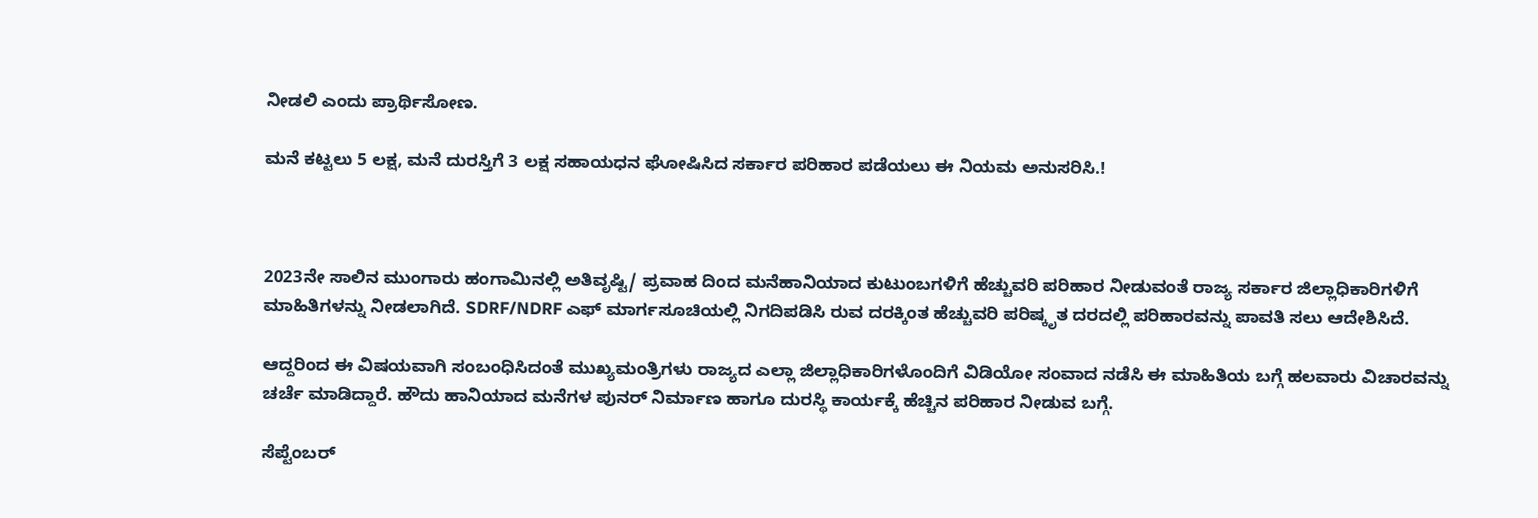ನೀಡಲಿ ಎಂದು ಪ್ರಾರ್ಥಿಸೋಣ.

ಮನೆ ಕಟ್ಟಲು 5 ಲಕ್ಷ, ಮನೆ ದುರಸ್ತಿಗೆ 3 ಲಕ್ಷ ಸಹಾಯಧನ ಘೋಷಿಸಿದ ಸರ್ಕಾರ ಪರಿಹಾರ ಪಡೆಯಲು ಈ ನಿಯಮ ಅನುಸರಿಸಿ.!



2023ನೇ ಸಾಲಿನ ಮುಂಗಾರು ಹಂಗಾಮಿನಲ್ಲಿ ಅತಿವೃಷ್ಟಿ/ ಪ್ರವಾಹ ದಿಂದ ಮನೆಹಾನಿಯಾದ ಕುಟುಂಬಗಳಿಗೆ ಹೆಚ್ಚುವರಿ ಪರಿಹಾರ ನೀಡುವಂತೆ ರಾಜ್ಯ ಸರ್ಕಾರ ಜಿಲ್ಲಾಧಿಕಾರಿಗಳಿಗೆ ಮಾಹಿತಿಗಳನ್ನು ನೀಡಲಾಗಿದೆ. SDRF/NDRF ಎಫ್ ಮಾರ್ಗಸೂಚಿಯಲ್ಲಿ ನಿಗದಿಪಡಿಸಿ ರುವ ದರಕ್ಕಿಂತ ಹೆಚ್ಚುವರಿ ಪರಿಷ್ಕೃತ ದರದಲ್ಲಿ ಪರಿಹಾರವನ್ನು ಪಾವತಿ ಸಲು ಆದೇಶಿಸಿದೆ.

ಆದ್ದರಿಂದ ಈ ವಿಷಯವಾಗಿ ಸಂಬಂಧಿಸಿದಂತೆ ಮುಖ್ಯಮಂತ್ರಿಗಳು ರಾಜ್ಯದ ಎಲ್ಲಾ ಜಿಲ್ಲಾಧಿಕಾರಿಗಳೊಂದಿಗೆ ವಿಡಿಯೋ ಸಂವಾದ ನಡೆಸಿ ಈ ಮಾಹಿತಿಯ ಬಗ್ಗೆ ಹಲವಾರು ವಿಚಾರವನ್ನು ಚರ್ಚೆ ಮಾಡಿದ್ದಾರೆ. ಹೌದು ಹಾನಿಯಾದ ಮನೆಗಳ ಪುನರ್ ನಿರ್ಮಾಣ ಹಾಗೂ ದುರಸ್ಥಿ ಕಾರ್ಯಕ್ಕೆ ಹೆಚ್ಚಿನ ಪರಿಹಾರ ನೀಡುವ ಬಗ್ಗೆ.

ಸೆಪ್ಟೆಂಬರ್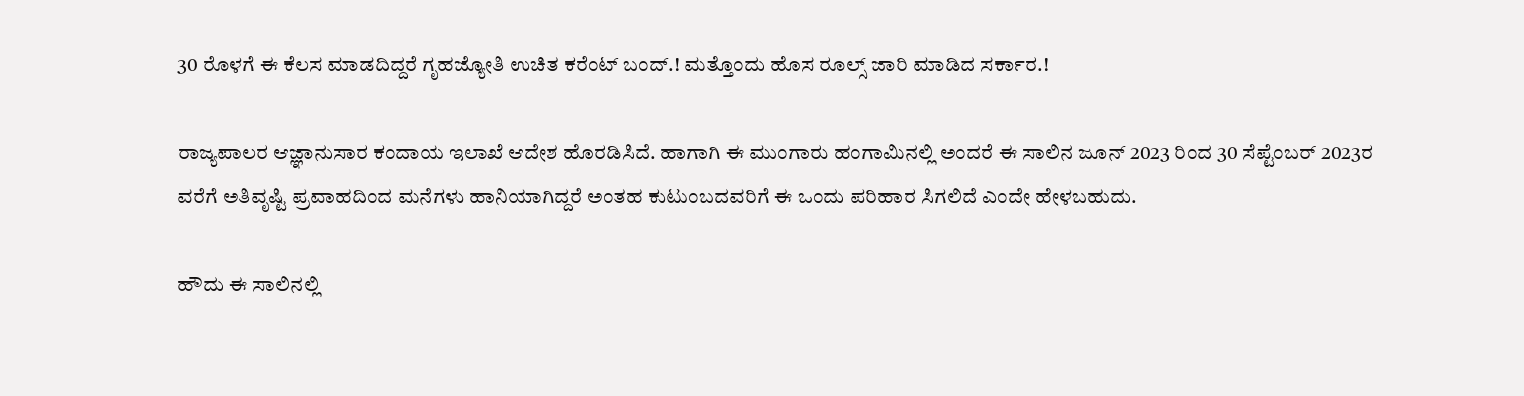30 ರೊಳಗೆ ಈ ಕೆಲಸ ಮಾಡದಿದ್ದರೆ ಗೃಹಜ್ಯೋತಿ ಉಚಿತ ಕರೆಂಟ್ ಬಂದ್.! ಮತ್ತೊಂದು ಹೊಸ ರೂಲ್ಸ್ ಜಾರಿ ಮಾಡಿದ ಸರ್ಕಾರ.!

ರಾಜ್ಯಪಾಲರ ಆಜ್ಞಾನುಸಾರ ಕಂದಾಯ ಇಲಾಖೆ ಆದೇಶ ಹೊರಡಿಸಿದೆ. ಹಾಗಾಗಿ ಈ ಮುಂಗಾರು ಹಂಗಾಮಿನಲ್ಲಿ ಅಂದರೆ ಈ ಸಾಲಿನ ಜೂನ್ 2023 ರಿಂದ 30 ಸೆಪ್ಟೆಂಬರ್ 2023ರ ವರೆಗೆ ಅತಿವೃಷ್ಟಿ ಪ್ರವಾಹದಿಂದ ಮನೆಗಳು ಹಾನಿಯಾಗಿದ್ದರೆ ಅಂತಹ ಕುಟುಂಬದವರಿಗೆ ಈ ಒಂದು ಪರಿಹಾರ ಸಿಗಲಿದೆ ಎಂದೇ ಹೇಳಬಹುದು.

ಹೌದು ಈ ಸಾಲಿನಲ್ಲಿ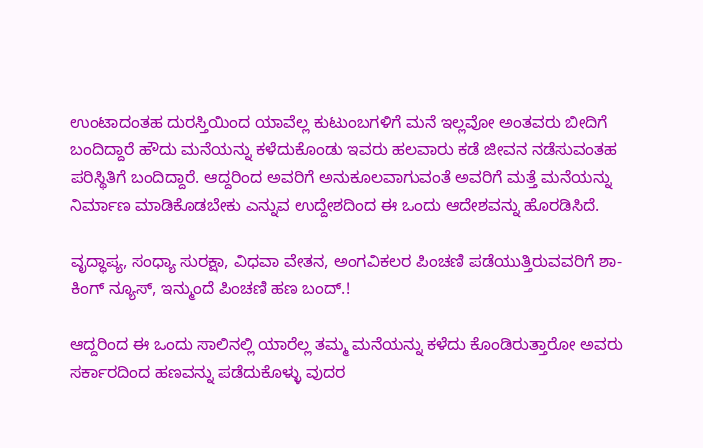ಉಂಟಾದಂತಹ ದುರಸ್ತಿಯಿಂದ ಯಾವೆಲ್ಲ ಕುಟುಂಬಗಳಿಗೆ ಮನೆ ಇಲ್ಲವೋ ಅಂತವರು ಬೀದಿಗೆ ಬಂದಿದ್ದಾರೆ ಹೌದು ಮನೆಯನ್ನು ಕಳೆದುಕೊಂಡು ಇವರು ಹಲವಾರು ಕಡೆ ಜೀವನ ನಡೆಸುವಂತಹ ಪರಿಸ್ಥಿತಿಗೆ ಬಂದಿದ್ದಾರೆ. ಆದ್ದರಿಂದ ಅವರಿಗೆ ಅನುಕೂಲವಾಗುವಂತೆ ಅವರಿಗೆ ಮತ್ತೆ ಮನೆಯನ್ನು ನಿರ್ಮಾಣ ಮಾಡಿಕೊಡಬೇಕು ಎನ್ನುವ ಉದ್ದೇಶದಿಂದ ಈ ಒಂದು ಆದೇಶವನ್ನು ಹೊರಡಿಸಿದೆ.

ವೃದ್ಧಾಪ್ಯ, ಸಂಧ್ಯಾ ಸುರಕ್ಷಾ, ವಿಧವಾ ವೇತನ, ಅಂಗವಿಕಲರ ಪಿಂಚಣಿ ಪಡೆಯುತ್ತಿರುವವರಿಗೆ ಶಾ-ಕಿಂಗ್ ನ್ಯೂಸ್, ಇನ್ಮುಂದೆ ಪಿಂಚಣಿ ಹಣ ಬಂದ್.!

ಆದ್ದರಿಂದ ಈ ಒಂದು ಸಾಲಿನಲ್ಲಿ ಯಾರೆಲ್ಲ ತಮ್ಮ ಮನೆಯನ್ನು ಕಳೆದು ಕೊಂಡಿರುತ್ತಾರೋ ಅವರು ಸರ್ಕಾರದಿಂದ ಹಣವನ್ನು ಪಡೆದುಕೊಳ್ಳು ವುದರ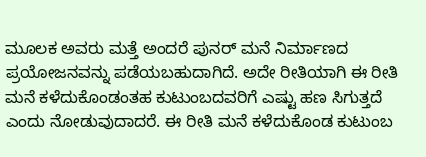ಮೂಲಕ ಅವರು ಮತ್ತೆ ಅಂದರೆ ಪುನರ್ ಮನೆ ನಿರ್ಮಾಣದ ಪ್ರಯೋಜನವನ್ನು ಪಡೆಯಬಹುದಾಗಿದೆ. ಅದೇ ರೀತಿಯಾಗಿ ಈ ರೀತಿ ಮನೆ ಕಳೆದುಕೊಂಡಂತಹ ಕುಟುಂಬದವರಿಗೆ ಎಷ್ಟು ಹಣ ಸಿಗುತ್ತದೆ ಎಂದು ನೋಡುವುದಾದರೆ. ಈ ರೀತಿ ಮನೆ ಕಳೆದುಕೊಂಡ ಕುಟುಂಬ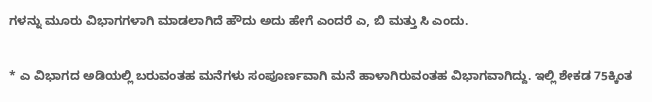ಗಳನ್ನು ಮೂರು ವಿಭಾಗಗಳಾಗಿ ಮಾಡಲಾಗಿದೆ ಹೌದು ಅದು ಹೇಗೆ ಎಂದರೆ ಎ, ಬಿ ಮತ್ತು ಸಿ ಎಂದು.

* ಎ ವಿಭಾಗದ ಅಡಿಯಲ್ಲಿ ಬರುವಂತಹ ಮನೆಗಳು ಸಂಪೂರ್ಣವಾಗಿ ಮನೆ ಹಾಳಾಗಿರುವಂತಹ ವಿಭಾಗವಾಗಿದ್ದು. ಇಲ್ಲಿ ಶೇಕಡ 75ಕ್ಕಿಂತ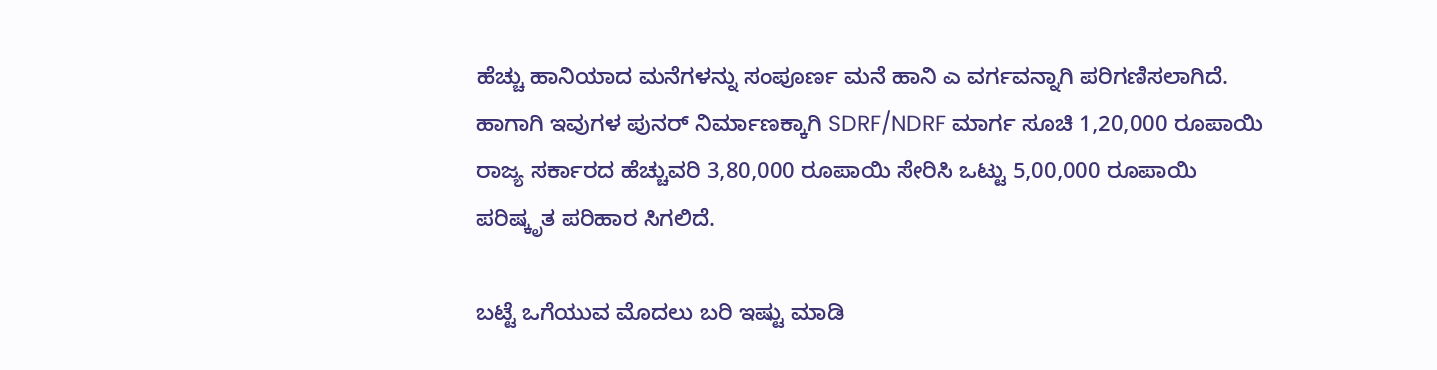ಹೆಚ್ಚು ಹಾನಿಯಾದ ಮನೆಗಳನ್ನು ಸಂಪೂರ್ಣ ಮನೆ ಹಾನಿ ಎ ವರ್ಗವನ್ನಾಗಿ ಪರಿಗಣಿಸಲಾಗಿದೆ. ಹಾಗಾಗಿ ಇವುಗಳ ಪುನರ್ ನಿರ್ಮಾಣಕ್ಕಾಗಿ SDRF/NDRF ಮಾರ್ಗ ಸೂಚಿ 1,20,000 ರೂಪಾಯಿ ರಾಜ್ಯ ಸರ್ಕಾರದ ಹೆಚ್ಚುವರಿ 3,80,000 ರೂಪಾಯಿ ಸೇರಿಸಿ ಒಟ್ಟು 5,00,000 ರೂಪಾಯಿ ಪರಿಷ್ಕೃತ ಪರಿಹಾರ ಸಿಗಲಿದೆ.

ಬಟ್ಟೆ ಒಗೆಯುವ ಮೊದಲು ಬರಿ ಇಷ್ಟು ಮಾಡಿ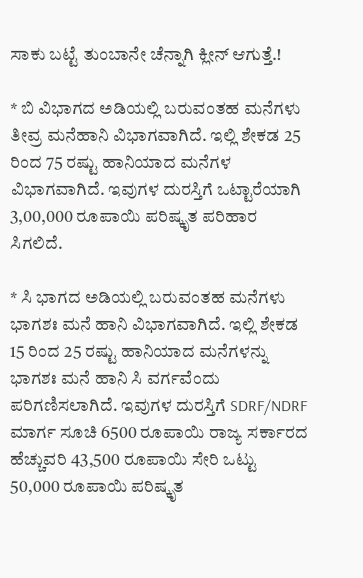ಸಾಕು ಬಟ್ಟೆ ತುಂಬಾನೇ ಚೆನ್ನಾಗಿ ಕ್ಲೀನ್ ಆಗುತ್ತೆ.!

* ಬಿ ವಿಭಾಗದ ಅಡಿಯಲ್ಲಿ ಬರುವಂತಹ ಮನೆಗಳು ತೀವ್ರ ಮನೆಹಾನಿ ವಿಭಾಗವಾಗಿದೆ. ಇಲ್ಲಿ ಶೇಕಡ 25 ರಿಂದ 75 ರಷ್ಟು ಹಾನಿಯಾದ ಮನೆಗಳ ವಿಭಾಗವಾಗಿದೆ. ಇವುಗಳ ದುರಸ್ತಿಗೆ ಒಟ್ಟಾರೆಯಾಗಿ 3,00,000 ರೂಪಾಯಿ ಪರಿಷ್ಕೃತ ಪರಿಹಾರ ಸಿಗಲಿದೆ.

* ಸಿ ಭಾಗದ ಅಡಿಯಲ್ಲಿ ಬರುವಂತಹ ಮನೆಗಳು ಭಾಗಶಃ ಮನೆ ಹಾನಿ ವಿಭಾಗವಾಗಿದೆ. ಇಲ್ಲಿ ಶೇಕಡ 15 ರಿಂದ 25 ರಷ್ಟು ಹಾನಿಯಾದ ಮನೆಗಳನ್ನು ಭಾಗಶಃ ಮನೆ ಹಾನಿ ಸಿ ವರ್ಗವೆಂದು ಪರಿಗಣಿಸಲಾಗಿದೆ. ಇವುಗಳ ದುರಸ್ತಿಗೆ SDRF/NDRF ಮಾರ್ಗ ಸೂಚಿ 6500 ರೂಪಾಯಿ ರಾಜ್ಯ ಸರ್ಕಾರದ ಹೆಚ್ಚುವರಿ 43,500 ರೂಪಾಯಿ ಸೇರಿ ಒಟ್ಟು 50,000 ರೂಪಾಯಿ ಪರಿಷ್ಕೃತ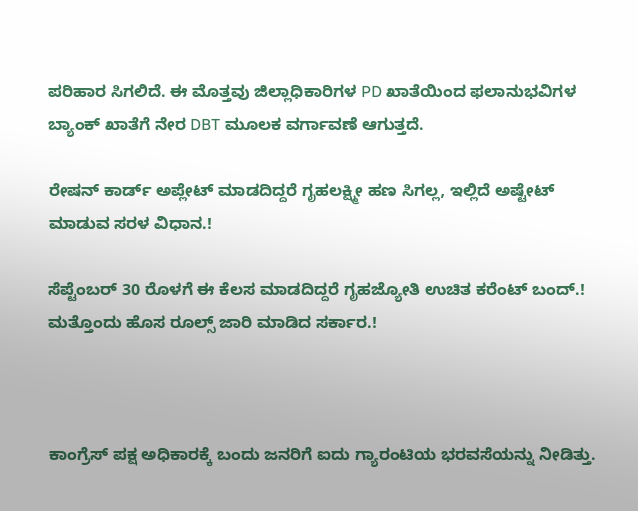ಪರಿಹಾರ ಸಿಗಲಿದೆ. ಈ ಮೊತ್ತವು ಜಿಲ್ಲಾಧಿಕಾರಿಗಳ PD ಖಾತೆಯಿಂದ ಫಲಾನುಭವಿಗಳ ಬ್ಯಾಂಕ್ ಖಾತೆಗೆ ನೇರ DBT ಮೂಲಕ ವರ್ಗಾವಣೆ ಆಗುತ್ತದೆ.

ರೇಷನ್ ಕಾರ್ಡ್ ಅಪ್ಲೇಟ್ ಮಾಡದಿದ್ದರೆ ಗೃಹಲಕ್ಷ್ಮೀ ಹಣ ಸಿಗಲ್ಲ, ಇಲ್ಲಿದೆ ಅಷ್ಟೇಟ್ ಮಾಡುವ ಸರಳ ವಿಧಾನ.!

ಸೆಪ್ಟೆಂಬರ್ 30 ರೊಳಗೆ ಈ ಕೆಲಸ ಮಾಡದಿದ್ದರೆ ಗೃಹಜ್ಯೋತಿ ಉಚಿತ ಕರೆಂಟ್ ಬಂದ್.! ಮತ್ತೊಂದು ಹೊಸ ರೂಲ್ಸ್ ಜಾರಿ ಮಾಡಿದ ಸರ್ಕಾರ.!



ಕಾಂಗ್ರೆಸ್ ಪಕ್ಷ ಅಧಿಕಾರಕ್ಕೆ ಬಂದು ಜನರಿಗೆ ಐದು ಗ್ಯಾರಂಟಿಯ ಭರವಸೆಯನ್ನು ನೀಡಿತ್ತು.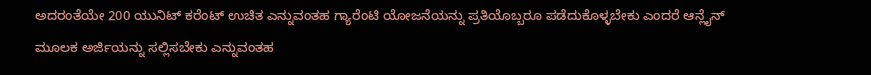ಅದರಂತೆಯೇ 200 ಯುನಿಟ್ ಕರೆಂಟ್ ಉಚಿತ ಎನ್ನುವಂತಹ ಗ್ಯಾರೆಂಟಿ ಯೋಜನೆಯನ್ನು ಪ್ರತಿಯೊಬ್ಬರೂ ಪಡೆದುಕೊಳ್ಳಬೇಕು ಎಂದರೆ ಆನ್ಲೈನ್ ಮೂಲಕ ಅರ್ಜಿಯನ್ನು ಸಲ್ಲಿಸಬೇಕು ಎನ್ನುವಂತಹ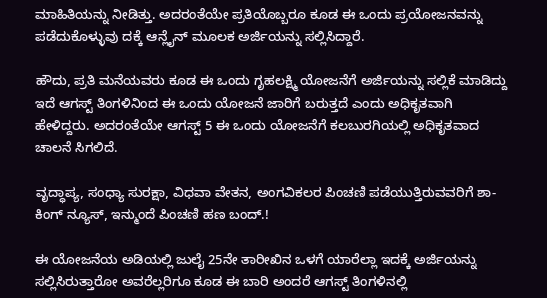ಮಾಹಿತಿಯನ್ನು ನೀಡಿತ್ತು. ಅದರಂತೆಯೇ ಪ್ರತಿಯೊಬ್ಬರೂ ಕೂಡ ಈ ಒಂದು ಪ್ರಯೋಜನವನ್ನು ಪಡೆದುಕೊಳ್ಳುವು ದಕ್ಕೆ ಆನ್ಲೈನ್ ಮೂಲಕ ಅರ್ಜಿಯನ್ನು ಸಲ್ಲಿಸಿದ್ದಾರೆ.

ಹೌದು, ಪ್ರತಿ ಮನೆಯವರು ಕೂಡ ಈ ಒಂದು ಗೃಹಲಕ್ಷ್ಮಿ ಯೋಜನೆಗೆ ಅರ್ಜಿಯನ್ನು ಸಲ್ಲಿಕೆ ಮಾಡಿದ್ದು ಇದೆ ಆಗಸ್ಟ್ ತಿಂಗಳಿನಿಂದ ಈ ಒಂದು ಯೋಜನೆ ಜಾರಿಗೆ ಬರುತ್ತದೆ ಎಂದು ಅಧಿಕೃತವಾಗಿ ಹೇಳಿದ್ದರು. ಅದರಂತೆಯೇ ಆಗಸ್ಟ್ 5 ಈ ಒಂದು ಯೋಜನೆಗೆ ಕಲಬುರಗಿಯಲ್ಲಿ ಅಧಿಕೃತವಾದ ಚಾಲನೆ ಸಿಗಲಿದೆ.

ವೃದ್ಧಾಪ್ಯ, ಸಂಧ್ಯಾ ಸುರಕ್ಷಾ, ವಿಧವಾ ವೇತನ, ಅಂಗವಿಕಲರ ಪಿಂಚಣಿ ಪಡೆಯುತ್ತಿರುವವರಿಗೆ ಶಾ-ಕಿಂಗ್ ನ್ಯೂಸ್, ಇನ್ಮುಂದೆ ಪಿಂಚಣಿ ಹಣ ಬಂದ್.!

ಈ ಯೋಜನೆಯ ಅಡಿಯಲ್ಲಿ ಜುಲೈ 25ನೇ ತಾರೀಖಿನ ಒಳಗೆ ಯಾರೆಲ್ಲಾ ಇದಕ್ಕೆ ಅರ್ಜಿಯನ್ನು ಸಲ್ಲಿಸಿರುತ್ತಾರೋ ಅವರೆಲ್ಲರಿಗೂ ಕೂಡ ಈ ಬಾರಿ ಅಂದರೆ ಆಗಸ್ಟ್ ತಿಂಗಳಿನಲ್ಲಿ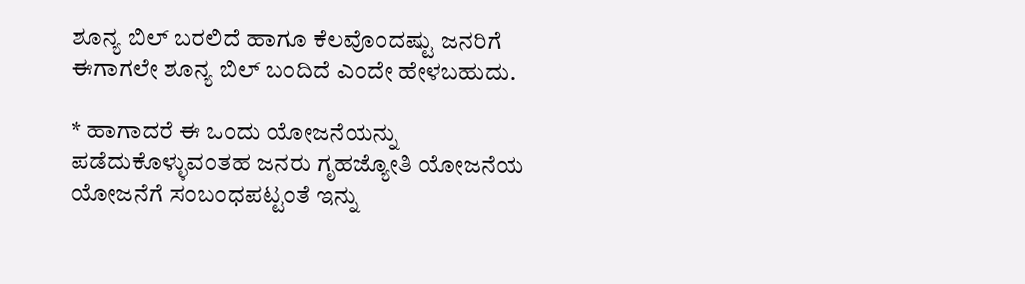ಶೂನ್ಯ ಬಿಲ್ ಬರಲಿದೆ ಹಾಗೂ ಕೆಲವೊಂದಷ್ಟು ಜನರಿಗೆ ಈಗಾಗಲೇ ಶೂನ್ಯ ಬಿಲ್ ಬಂದಿದೆ ಎಂದೇ ಹೇಳಬಹುದು.

* ಹಾಗಾದರೆ ಈ ಒಂದು ಯೋಜನೆಯನ್ನು ಪಡೆದುಕೊಳ್ಳುವಂತಹ ಜನರು ಗೃಹಜ್ಯೋತಿ ಯೋಜನೆಯ ಯೋಜನೆಗೆ ಸಂಬಂಧಪಟ್ಟಂತೆ ಇನ್ನು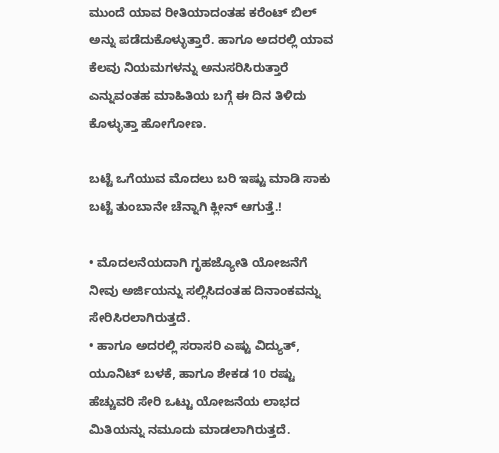ಮುಂದೆ ಯಾವ ರೀತಿಯಾದಂತಹ ಕರೆಂಟ್ ಬಿಲ್ ಅನ್ನು ಪಡೆದುಕೊಳ್ಳುತ್ತಾರೆ. ಹಾಗೂ ಅದರಲ್ಲಿ ಯಾವ ಕೆಲವು ನಿಯಮಗಳನ್ನು ಅನುಸರಿಸಿರುತ್ತಾರೆ ಎನ್ನುವಂತಹ ಮಾಹಿತಿಯ ಬಗ್ಗೆ ಈ ದಿನ ತಿಳಿದು ಕೊಳ್ಳುತ್ತಾ ಹೋಗೋಣ.

ಬಟ್ಟೆ ಒಗೆಯುವ ಮೊದಲು ಬರಿ ಇಷ್ಟು ಮಾಡಿ ಸಾಕು ಬಟ್ಟೆ ತುಂಬಾನೇ ಚೆನ್ನಾಗಿ ಕ್ಲೀನ್ ಆಗುತ್ತೆ.!

• ಮೊದಲನೆಯದಾಗಿ ಗೃಹಜ್ಯೋತಿ ಯೋಜನೆಗೆ ನೀವು ಅರ್ಜಿಯನ್ನು ಸಲ್ಲಿಸಿದಂತಹ ದಿನಾಂಕವನ್ನು ಸೇರಿಸಿರಲಾಗಿರುತ್ತದೆ.
• ಹಾಗೂ ಅದರಲ್ಲಿ ಸರಾಸರಿ ಎಷ್ಟು ವಿದ್ಯುತ್, ಯೂನಿಟ್ ಬಳಕೆ, ಹಾಗೂ ಶೇಕಡ 10 ರಷ್ಟು ಹೆಚ್ಚುವರಿ ಸೇರಿ ಒಟ್ಟು ಯೋಜನೆಯ ಲಾಭದ ಮಿತಿಯನ್ನು ನಮೂದು ಮಾಡಲಾಗಿರುತ್ತದೆ.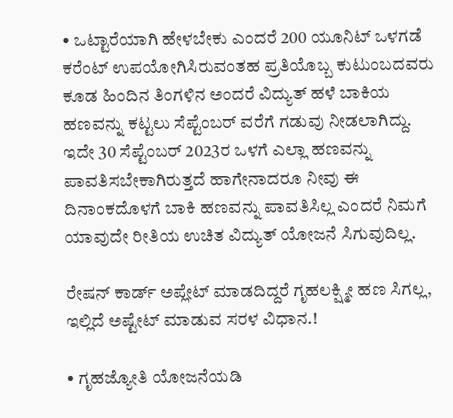• ಒಟ್ಟಾರೆಯಾಗಿ ಹೇಳಬೇಕು ಎಂದರೆ 200 ಯೂನಿಟ್ ಒಳಗಡೆ ಕರೆಂಟ್ ಉಪಯೋಗಿಸಿರುವಂತಹ ಪ್ರತಿಯೊಬ್ಬ ಕುಟುಂಬದವರು ಕೂಡ ಹಿಂದಿನ ತಿಂಗಳಿನ ಅಂದರೆ ವಿದ್ಯುತ್ ಹಳೆ ಬಾಕಿಯ ಹಣವನ್ನು ಕಟ್ಟಲು ಸೆಪ್ಟೆಂಬರ್ ವರೆಗೆ ಗಡುವು ನೀಡಲಾಗಿದ್ದು. ಇದೇ 30 ಸೆಪ್ಟೆಂಬರ್ 2023ರ ಒಳಗೆ ಎಲ್ಲಾ ಹಣವನ್ನು ಪಾವತಿಸಬೇಕಾಗಿರುತ್ತದೆ ಹಾಗೇನಾದರೂ ನೀವು ಈ ದಿನಾಂಕದೊಳಗೆ ಬಾಕಿ ಹಣವನ್ನು ಪಾವತಿಸಿಲ್ಲ ಎಂದರೆ ನಿಮಗೆ ಯಾವುದೇ ರೀತಿಯ ಉಚಿತ ವಿದ್ಯುತ್ ಯೋಜನೆ ಸಿಗುವುದಿಲ್ಲ.

ರೇಷನ್ ಕಾರ್ಡ್ ಅಪ್ಲೇಟ್ ಮಾಡದಿದ್ದರೆ ಗೃಹಲಕ್ಷ್ಮೀ ಹಣ ಸಿಗಲ್ಲ, ಇಲ್ಲಿದೆ ಅಷ್ಟೇಟ್ ಮಾಡುವ ಸರಳ ವಿಧಾನ.!

• ಗೃಹಜ್ಯೋತಿ ಯೋಜನೆಯಡಿ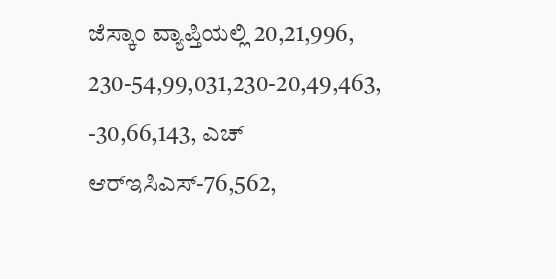ಜೆಸ್ಕಾಂ ವ್ಯಾಪ್ತಿಯಲ್ಲಿ 20,21,996, 230-54,99,031,230-20,49,463, -30,66,143, ಎಚ್ ಆರ್‌ಇಸಿಎಸ್-76,562,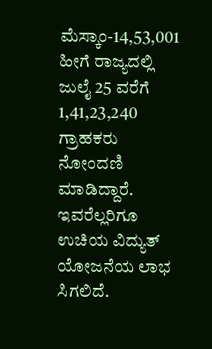ಮೆಸ್ಕಾಂ-14,53,001 ಹೀಗೆ ರಾಜ್ಯದಲ್ಲಿ ಜುಲೈ 25 ವರೆಗೆ 1,41,23,240 ಗ್ರಾಹಕರು ನೋಂದಣಿ ಮಾಡಿದ್ದಾರೆ. ಇವರೆಲ್ಲರಿಗೂ ಉಚಿಯ ವಿದ್ಯುತ್ ಯೋಜನೆಯ ಲಾಭ ಸಿಗಲಿದೆ.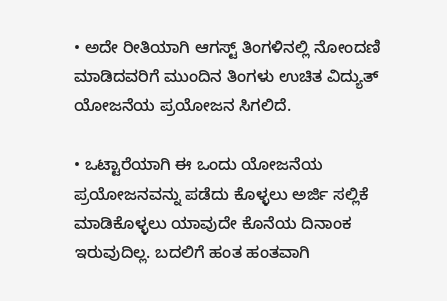• ಅದೇ ರೀತಿಯಾಗಿ ಆಗಸ್ಟ್ ತಿಂಗಳಿನಲ್ಲಿ ನೋಂದಣಿ ಮಾಡಿದವರಿಗೆ ಮುಂದಿನ ತಿಂಗಳು ಉಚಿತ ವಿದ್ಯುತ್ ಯೋಜನೆಯ ಪ್ರಯೋಜನ ಸಿಗಲಿದೆ.

• ಒಟ್ಟಾರೆಯಾಗಿ ಈ ಒಂದು ಯೋಜನೆಯ ಪ್ರಯೋಜನವನ್ನು ಪಡೆದು ಕೊಳ್ಳಲು ಅರ್ಜಿ ಸಲ್ಲಿಕೆ ಮಾಡಿಕೊಳ್ಳಲು ಯಾವುದೇ ಕೊನೆಯ ದಿನಾಂಕ ಇರುವುದಿಲ್ಲ. ಬದಲಿಗೆ ಹಂತ ಹಂತವಾಗಿ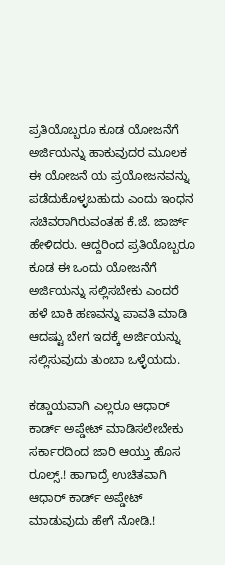ಪ್ರತಿಯೊಬ್ಬರೂ ಕೂಡ ಯೋಜನೆಗೆ ಅರ್ಜಿಯನ್ನು ಹಾಕುವುದರ ಮೂಲಕ ಈ ಯೋಜನೆ ಯ ಪ್ರಯೋಜನವನ್ನು ಪಡೆದುಕೊಳ್ಳಬಹುದು ಎಂದು ಇಂಧನ ಸಚಿವರಾಗಿರುವಂತಹ ಕೆ.ಜೆ. ಜಾರ್ಜ್ ಹೇಳಿದರು. ಆದ್ದರಿಂದ ಪ್ರತಿಯೊಬ್ಬರೂ ಕೂಡ ಈ ಒಂದು ಯೋಜನೆಗೆ ಅರ್ಜಿಯನ್ನು ಸಲ್ಲಿಸಬೇಕು ಎಂದರೆ ಹಳೆ ಬಾಕಿ ಹಣವನ್ನು ಪಾವತಿ ಮಾಡಿ ಆದಷ್ಟು ಬೇಗ ಇದಕ್ಕೆ ಅರ್ಜಿಯನ್ನು ಸಲ್ಲಿಸುವುದು ತುಂಬಾ ಒಳ್ಳೆಯದು.

ಕಡ್ಡಾಯವಾಗಿ ಎಲ್ಲರೂ ಆಧಾರ್ ಕಾರ್ಡ್ ಅಪ್ಡೇಟ್ ಮಾಡಿಸಲೇಬೇಕು ಸರ್ಕಾರದಿಂದ ಜಾರಿ ಆಯ್ತು ಹೊಸ ರೂಲ್ಸ್.! ಹಾಗಾದ್ರೆ ಉಚಿತವಾಗಿ ಆಧಾರ್ ಕಾರ್ಡ್ ಅಪ್ಡೇಟ್ ಮಾಡುವುದು ಹೇಗೆ ನೋಡಿ.!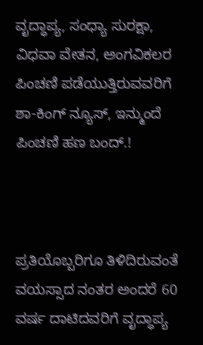ವೃದ್ಧಾಪ್ಯ, ಸಂಧ್ಯಾ ಸುರಕ್ಷಾ, ವಿಧವಾ ವೇತನ, ಅಂಗವಿಕಲರ ಪಿಂಚಣಿ ಪಡೆಯುತ್ತಿರುವವರಿಗೆ ಶಾ-ಕಿಂಗ್ ನ್ಯೂಸ್, ಇನ್ಮುಂದೆ ಪಿಂಚಣಿ ಹಣ ಬಂದ್.!



ಪ್ರತಿಯೊಬ್ಬರಿಗೂ ತಿಳಿದಿರುವಂತೆ ವಯಸ್ಸಾದ ನಂತರ ಅಂದರೆ 60 ವರ್ಷ ದಾಟಿದವರಿಗೆ ವೃದ್ಧಾಪ್ಯ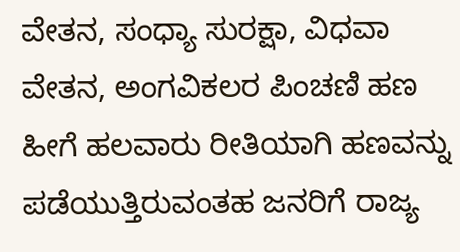ವೇತನ, ಸಂಧ್ಯಾ ಸುರಕ್ಷಾ, ವಿಧವಾ ವೇತನ, ಅಂಗವಿಕಲರ ಪಿಂಚಣಿ ಹಣ ಹೀಗೆ ಹಲವಾರು ರೀತಿಯಾಗಿ ಹಣವನ್ನು ಪಡೆಯುತ್ತಿರುವಂತಹ ಜನರಿಗೆ ರಾಜ್ಯ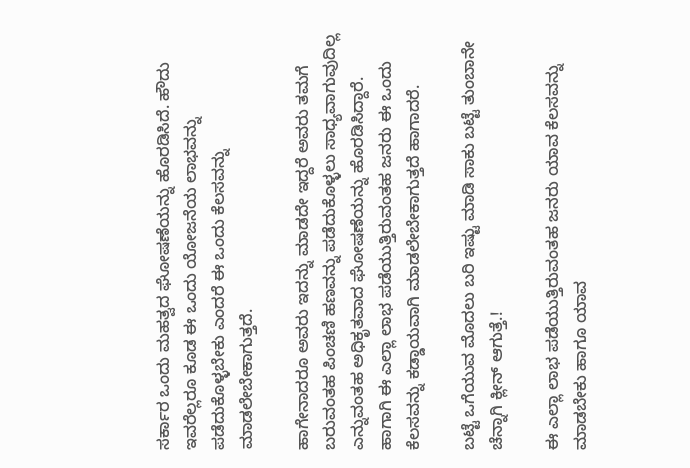ಸರ್ಕಾರ ಒಂದು ಮಹತ್ವದ ಘೋಷಣೆಯನ್ನು ಹೊರಡಿಸಿದೆ. ಹೌದು ಇವರೆಲ್ಲರೂ ಕೂಡ ಈ ಒಂದು ಯೋಜನೆಯ ಲಾಭವನ್ನು ಪಡೆದುಕೊಳ್ಳಬೇಕು ಎಂದರೆ ಈ ಒಂದು ಕೆಲಸವನ್ನು ಮಾಡಲೇಬೇಕಾಗುತ್ತದೆ.

ಹಾಗೇನಾದರೂ ಅವರು ಇದನ್ನು ಮಾಡದೇ ಇದ್ದರೆ ಅವರು ತಮಗೆ ಬರುವಂತಹ ಪಿಂಚಣಿ ಹಣವನ್ನು ಪಡೆದುಕೊಳ್ಳಲು ಸಾಧ್ಯವಾಗುವುದಿಲ್ಲ ಎನ್ನುವಂತಹ ಅಧಿಕೃತವಾದ ಘೋಷಣೆಯನ್ನು ಹೊರಡಿಸಿದ್ದಾರೆ. ಹಾಗಾಗಿ ಈ ಎಲ್ಲಾ ಲಾಭ ಪಡೆಯುತ್ತಿರುವಂತಹ ಜನರು ಈ ಒಂದು ಕೆಲಸವನ್ನು ಕಡ್ಡಾಯವಾಗಿ ಮಾಡಲೇಬೇಕಾಗುತ್ತದೆ ಹಾಗಾದರೆ.

ಬಟ್ಟೆ ಒಗೆಯುವ ಮೊದಲು ಬರಿ ಇಷ್ಟು ಮಾಡಿ ಸಾಕು ಬಟ್ಟೆ ತುಂಬಾನೇ ಚೆನ್ನಾಗಿ ಕ್ಲೀನ್ ಆಗುತ್ತೆ.!

ಈ ಎಲ್ಲಾ ಲಾಭ ಪಡೆಯುತ್ತಿರುವಂತಹ ಜನರು ಯಾವ ಕೆಲಸವನ್ನು ಮಾಡಬೇಕು ಹಾಗೂ ಯಾವ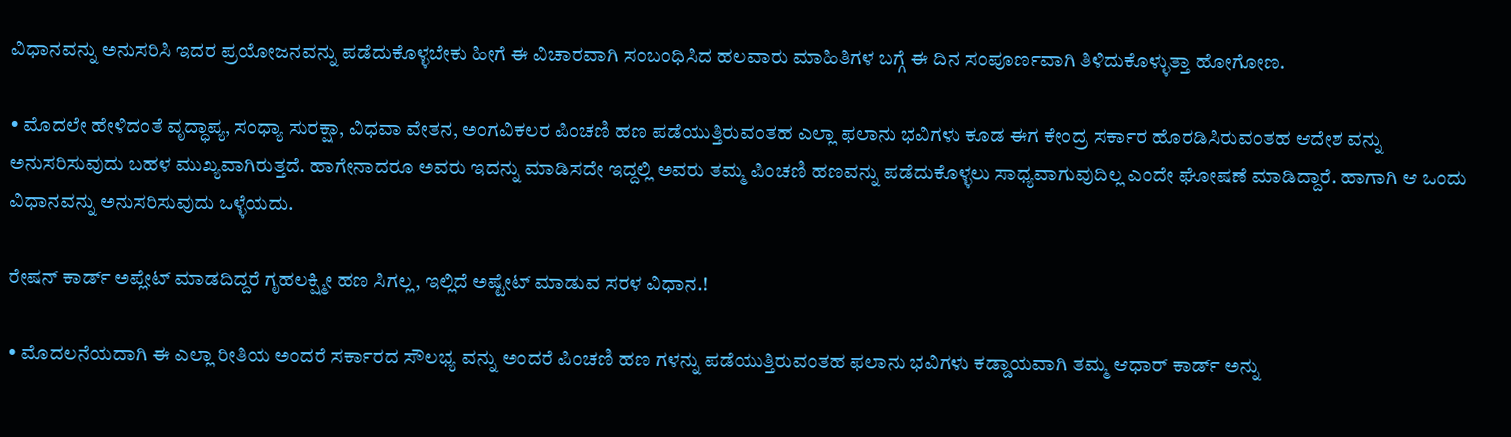ವಿಧಾನವನ್ನು ಅನುಸರಿಸಿ ಇದರ ಪ್ರಯೋಜನವನ್ನು ಪಡೆದುಕೊಳ್ಳಬೇಕು ಹೀಗೆ ಈ ವಿಚಾರವಾಗಿ ಸಂಬಂಧಿಸಿದ ಹಲವಾರು ಮಾಹಿತಿಗಳ ಬಗ್ಗೆ ಈ ದಿನ ಸಂಪೂರ್ಣವಾಗಿ ತಿಳಿದುಕೊಳ್ಳುತ್ತಾ ಹೋಗೋಣ.

• ಮೊದಲೇ ಹೇಳಿದಂತೆ ವೃದ್ಧಾಪ್ಯ, ಸಂಧ್ಯಾ ಸುರಕ್ಷಾ, ವಿಧವಾ ವೇತನ, ಅಂಗವಿಕಲರ ಪಿಂಚಣಿ ಹಣ ಪಡೆಯುತ್ತಿರುವಂತಹ ಎಲ್ಲಾ ಫಲಾನು ಭವಿಗಳು ಕೂಡ ಈಗ ಕೇಂದ್ರ ಸರ್ಕಾರ ಹೊರಡಿಸಿರುವಂತಹ ಆದೇಶ ವನ್ನು ಅನುಸರಿಸುವುದು ಬಹಳ ಮುಖ್ಯವಾಗಿರುತ್ತದೆ. ಹಾಗೇನಾದರೂ ಅವರು ಇದನ್ನು ಮಾಡಿಸದೇ ಇದ್ದಲ್ಲಿ ಅವರು ತಮ್ಮ ಪಿಂಚಣಿ ಹಣವನ್ನು ಪಡೆದುಕೊಳ್ಳಲು ಸಾಧ್ಯವಾಗುವುದಿಲ್ಲ ಎಂದೇ ಘೋಷಣೆ ಮಾಡಿದ್ದಾರೆ. ಹಾಗಾಗಿ ಆ ಒಂದು ವಿಧಾನವನ್ನು ಅನುಸರಿಸುವುದು ಒಳ್ಳೆಯದು.

ರೇಷನ್ ಕಾರ್ಡ್ ಅಪ್ಲೇಟ್ ಮಾಡದಿದ್ದರೆ ಗೃಹಲಕ್ಷ್ಮೀ ಹಣ ಸಿಗಲ್ಲ, ಇಲ್ಲಿದೆ ಅಷ್ಟೇಟ್ ಮಾಡುವ ಸರಳ ವಿಧಾನ.!

• ಮೊದಲನೆಯದಾಗಿ ಈ ಎಲ್ಲಾ ರೀತಿಯ ಅಂದರೆ ಸರ್ಕಾರದ ಸೌಲಭ್ಯ ವನ್ನು ಅಂದರೆ ಪಿಂಚಣಿ ಹಣ ಗಳನ್ನು ಪಡೆಯುತ್ತಿರುವಂತಹ ಫಲಾನು ಭವಿಗಳು ಕಡ್ಡಾಯವಾಗಿ ತಮ್ಮ ಆಧಾರ್ ಕಾರ್ಡ್ ಅನ್ನು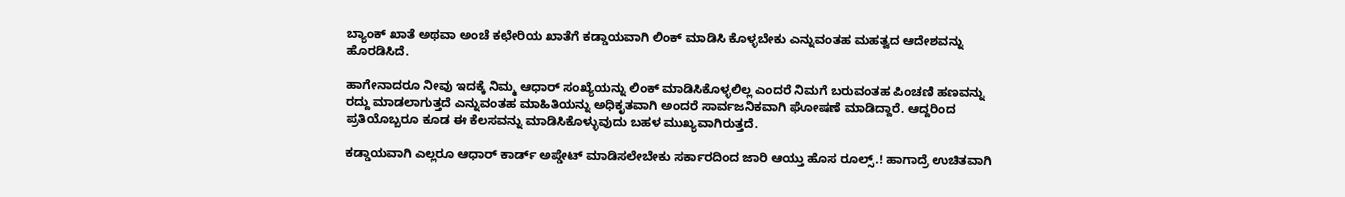ಬ್ಯಾಂಕ್ ಖಾತೆ ಅಥವಾ ಅಂಚೆ ಕಛೇರಿಯ ಖಾತೆಗೆ ಕಡ್ಡಾಯವಾಗಿ ಲಿಂಕ್ ಮಾಡಿಸಿ ಕೊಳ್ಳಬೇಕು ಎನ್ನುವಂತಹ ಮಹತ್ವದ ಆದೇಶವನ್ನು ಹೊರಡಿಸಿದೆ.

ಹಾಗೇನಾದರೂ ನೀವು ಇದಕ್ಕೆ ನಿಮ್ಮ ಆಧಾರ್ ಸಂಖ್ಯೆಯನ್ನು ಲಿಂಕ್ ಮಾಡಿಸಿಕೊಳ್ಳಲಿಲ್ಲ ಎಂದರೆ ನಿಮಗೆ ಬರುವಂತಹ ಪಿಂಚಣಿ ಹಣವನ್ನು ರದ್ದು ಮಾಡಲಾಗುತ್ತದೆ ಎನ್ನುವಂತಹ ಮಾಹಿತಿಯನ್ನು ಅಧಿಕೃತವಾಗಿ ಅಂದರೆ ಸಾರ್ವಜನಿಕವಾಗಿ ಘೋಷಣೆ ಮಾಡಿದ್ದಾರೆ. ಆದ್ದರಿಂದ ಪ್ರತಿಯೊಬ್ಬರೂ ಕೂಡ ಈ ಕೆಲಸವನ್ನು ಮಾಡಿಸಿಕೊಳ್ಳುವುದು ಬಹಳ ಮುಖ್ಯವಾಗಿರುತ್ತದೆ.

ಕಡ್ಡಾಯವಾಗಿ ಎಲ್ಲರೂ ಆಧಾರ್ ಕಾರ್ಡ್ ಅಪ್ಡೇಟ್ ಮಾಡಿಸಲೇಬೇಕು ಸರ್ಕಾರದಿಂದ ಜಾರಿ ಆಯ್ತು ಹೊಸ ರೂಲ್ಸ್.! ಹಾಗಾದ್ರೆ ಉಚಿತವಾಗಿ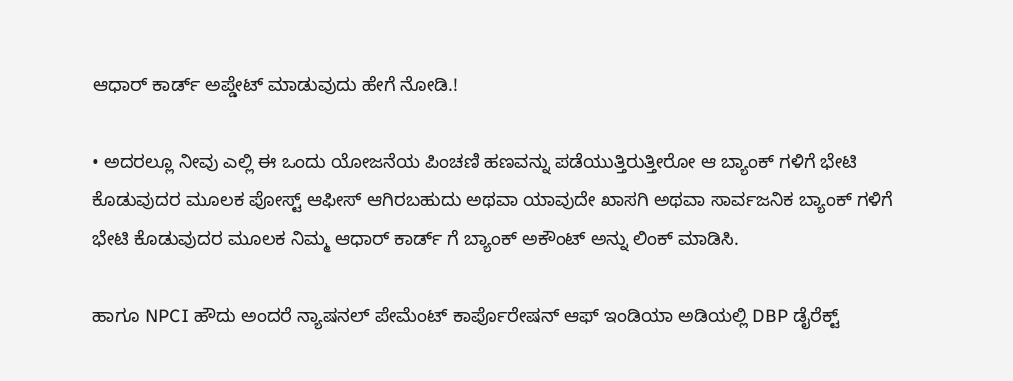ಆಧಾರ್ ಕಾರ್ಡ್ ಅಪ್ಡೇಟ್ ಮಾಡುವುದು ಹೇಗೆ ನೋಡಿ.!

• ಅದರಲ್ಲೂ ನೀವು ಎಲ್ಲಿ ಈ ಒಂದು ಯೋಜನೆಯ ಪಿಂಚಣಿ ಹಣವನ್ನು ಪಡೆಯುತ್ತಿರುತ್ತೀರೋ ಆ ಬ್ಯಾಂಕ್ ಗಳಿಗೆ ಭೇಟಿ ಕೊಡುವುದರ ಮೂಲಕ ಪೋಸ್ಟ್ ಆಫೀಸ್ ಆಗಿರಬಹುದು ಅಥವಾ ಯಾವುದೇ ಖಾಸಗಿ ಅಥವಾ ಸಾರ್ವಜನಿಕ ಬ್ಯಾಂಕ್ ಗಳಿಗೆ ಭೇಟಿ ಕೊಡುವುದರ ಮೂಲಕ ನಿಮ್ಮ ಆಧಾರ್ ಕಾರ್ಡ್ ಗೆ ಬ್ಯಾಂಕ್ ಅಕೌಂಟ್ ಅನ್ನು ಲಿಂಕ್ ಮಾಡಿಸಿ.

ಹಾಗೂ NPCI ಹೌದು ಅಂದರೆ ನ್ಯಾಷನಲ್ ಪೇಮೆಂಟ್ ಕಾರ್ಪೊರೇಷನ್ ಆಫ್ ಇಂಡಿಯಾ ಅಡಿಯಲ್ಲಿ DBP ಡೈರೆಕ್ಟ್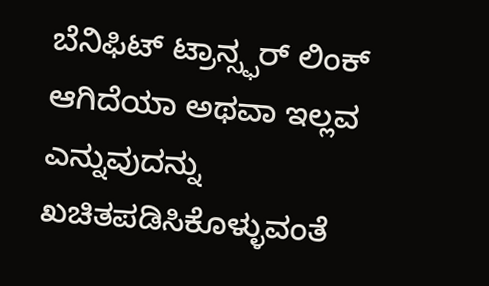ಬೆನಿಫಿಟ್ ಟ್ರಾನ್ಸ್ಫರ್ ಲಿಂಕ್ ಆಗಿದೆಯಾ ಅಥವಾ ಇಲ್ಲವ ಎನ್ನುವುದನ್ನು ಖಚಿತಪಡಿಸಿಕೊಳ್ಳುವಂತೆ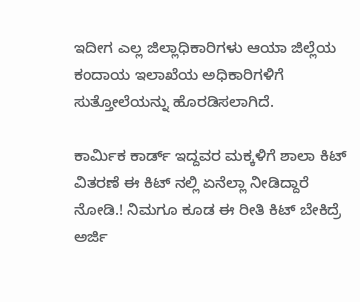ಇದೀಗ ಎಲ್ಲ ಜಿಲ್ಲಾಧಿಕಾರಿಗಳು ಆಯಾ ಜಿಲ್ಲೆಯ ಕಂದಾಯ ಇಲಾಖೆಯ ಅಧಿಕಾರಿಗಳಿಗೆ ಸುತ್ತೋಲೆಯನ್ನು ಹೊರಡಿಸಲಾಗಿದೆ.

ಕಾರ್ಮಿಕ ಕಾರ್ಡ್ ಇದ್ದವರ ಮಕ್ಕಳಿಗೆ ಶಾಲಾ ಕಿಟ್ ವಿತರಣೆ ಈ ಕಿಟ್ ನಲ್ಲಿ ಏನೆಲ್ಲಾ ನೀಡಿದ್ದಾರೆ ನೋಡಿ.! ನಿಮಗೂ ಕೂಡ ಈ ರೀತಿ ಕಿಟ್ ಬೇಕಿದ್ರೆ ಅರ್ಜಿ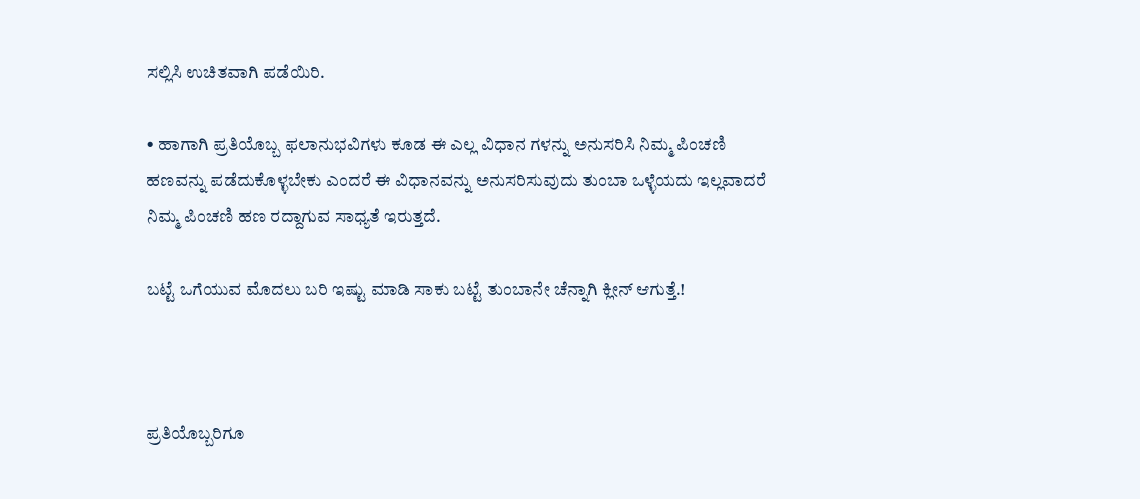ಸಲ್ಲಿಸಿ ಉಚಿತವಾಗಿ ಪಡೆಯಿರಿ.

• ಹಾಗಾಗಿ ಪ್ರತಿಯೊಬ್ಬ ಫಲಾನುಭವಿಗಳು ಕೂಡ ಈ ಎಲ್ಲ ವಿಧಾನ ಗಳನ್ನು ಅನುಸರಿಸಿ ನಿಮ್ಮ ಪಿಂಚಣಿ ಹಣವನ್ನು ಪಡೆದುಕೊಳ್ಳಬೇಕು ಎಂದರೆ ಈ ವಿಧಾನವನ್ನು ಅನುಸರಿಸುವುದು ತುಂಬಾ ಒಳ್ಳೆಯದು ಇಲ್ಲವಾದರೆ ನಿಮ್ಮ ಪಿಂಚಣಿ ಹಣ ರದ್ದಾಗುವ ಸಾಧ್ಯತೆ ಇರುತ್ತದೆ.

ಬಟ್ಟೆ ಒಗೆಯುವ ಮೊದಲು ಬರಿ ಇಷ್ಟು ಮಾಡಿ ಸಾಕು ಬಟ್ಟೆ ತುಂಬಾನೇ ಚೆನ್ನಾಗಿ ಕ್ಲೀನ್ ಆಗುತ್ತೆ.!



ಪ್ರತಿಯೊಬ್ಬರಿಗೂ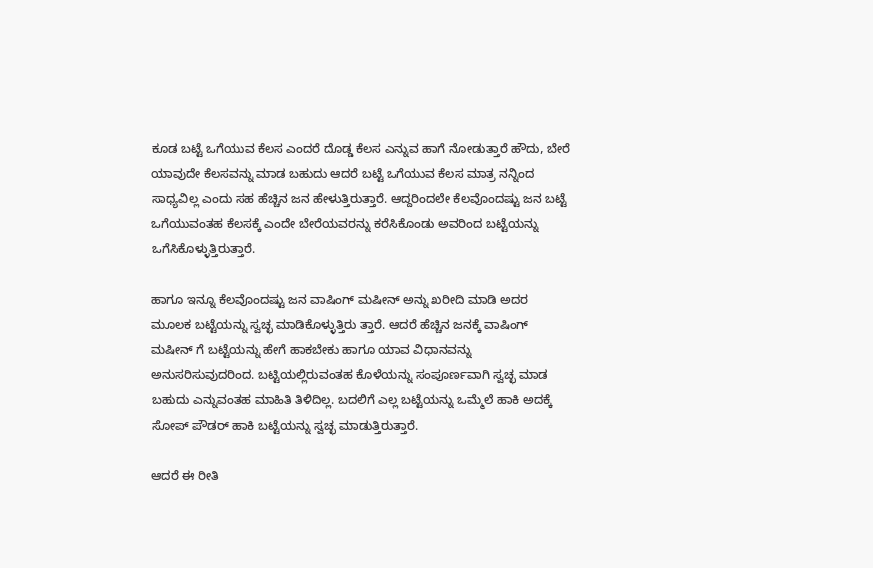ಕೂಡ ಬಟ್ಟೆ ಒಗೆಯುವ ಕೆಲಸ ಎಂದರೆ ದೊಡ್ಡ ಕೆಲಸ ಎನ್ನುವ ಹಾಗೆ ನೋಡುತ್ತಾರೆ ಹೌದು, ಬೇರೆ ಯಾವುದೇ ಕೆಲಸವನ್ನು ಮಾಡ ಬಹುದು ಆದರೆ ಬಟ್ಟೆ ಒಗೆಯುವ ಕೆಲಸ ಮಾತ್ರ ನನ್ನಿಂದ ಸಾಧ್ಯವಿಲ್ಲ ಎಂದು ಸಹ ಹೆಚ್ಚಿನ ಜನ ಹೇಳುತ್ತಿರುತ್ತಾರೆ. ಆದ್ದರಿಂದಲೇ ಕೆಲವೊಂದಷ್ಟು ಜನ ಬಟ್ಟೆ ಒಗೆಯುವಂತಹ ಕೆಲಸಕ್ಕೆ ಎಂದೇ ಬೇರೆಯವರನ್ನು ಕರೆಸಿಕೊಂಡು ಅವರಿಂದ ಬಟ್ಟೆಯನ್ನು ಒಗೆಸಿಕೊಳ್ಳುತ್ತಿರುತ್ತಾರೆ.

ಹಾಗೂ ಇನ್ನೂ ಕೆಲವೊಂದಷ್ಟು ಜನ ವಾಷಿಂಗ್ ಮಷೀನ್ ಅನ್ನು ಖರೀದಿ ಮಾಡಿ ಅದರ ಮೂಲಕ ಬಟ್ಟೆಯನ್ನು ಸ್ವಚ್ಛ ಮಾಡಿಕೊಳ್ಳುತ್ತಿರು ತ್ತಾರೆ. ಆದರೆ ಹೆಚ್ಚಿನ ಜನಕ್ಕೆ ವಾಷಿಂಗ್ ಮಷೀನ್ ಗೆ ಬಟ್ಟೆಯನ್ನು ಹೇಗೆ ಹಾಕಬೇಕು ಹಾಗೂ ಯಾವ ವಿಧಾನವನ್ನು ಅನುಸರಿಸುವುದರಿಂದ. ಬಟ್ಟಿಯಲ್ಲಿರುವಂತಹ ಕೊಳೆಯನ್ನು ಸಂಪೂರ್ಣವಾಗಿ ಸ್ವಚ್ಛ ಮಾಡ ಬಹುದು ಎನ್ನುವಂತಹ ಮಾಹಿತಿ ತಿಳಿದಿಲ್ಲ. ಬದಲಿಗೆ ಎಲ್ಲ ಬಟ್ಟೆಯನ್ನು ಒಮ್ಮೆಲೆ ಹಾಕಿ ಅದಕ್ಕೆ ಸೋಪ್ ಪೌಡರ್ ಹಾಕಿ ಬಟ್ಟೆಯನ್ನು ಸ್ವಚ್ಛ ಮಾಡುತ್ತಿರುತ್ತಾರೆ.

ಆದರೆ ಈ ರೀತಿ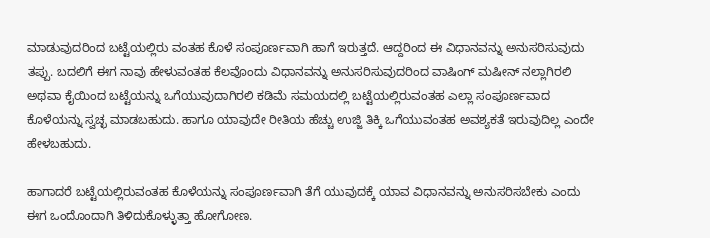ಮಾಡುವುದರಿಂದ ಬಟ್ಟೆಯಲ್ಲಿರು ವಂತಹ ಕೊಳೆ ಸಂಪೂರ್ಣವಾಗಿ ಹಾಗೆ ಇರುತ್ತದೆ. ಆದ್ದರಿಂದ ಈ ವಿಧಾನವನ್ನು ಅನುಸರಿಸುವುದು ತಪ್ಪು. ಬದಲಿಗೆ ಈಗ ನಾವು ಹೇಳುವಂತಹ ಕೆಲವೊಂದು ವಿಧಾನವನ್ನು ಅನುಸರಿಸುವುದರಿಂದ ವಾಷಿಂಗ್ ಮಷೀನ್ ನಲ್ಲಾಗಿರಲಿ ಅಥವಾ ಕೈಯಿಂದ ಬಟ್ಟೆಯನ್ನು ಒಗೆಯುವುದಾಗಿರಲಿ ಕಡಿಮೆ ಸಮಯದಲ್ಲಿ ಬಟ್ಟೆಯಲ್ಲಿರುವಂತಹ ಎಲ್ಲಾ ಸಂಪೂರ್ಣವಾದ ಕೊಳೆಯನ್ನು ಸ್ವಚ್ಛ ಮಾಡಬಹುದು. ಹಾಗೂ ಯಾವುದೇ ರೀತಿಯ ಹೆಚ್ಚು ಉಜ್ಜಿ ತಿಕ್ಕಿ ಒಗೆಯುವಂತಹ ಅವಶ್ಯಕತೆ ಇರುವುದಿಲ್ಲ ಎಂದೇ ಹೇಳಬಹುದು.

ಹಾಗಾದರೆ ಬಟ್ಟೆಯಲ್ಲಿರುವಂತಹ ಕೊಳೆಯನ್ನು ಸಂಪೂರ್ಣವಾಗಿ ತೆಗೆ ಯುವುದಕ್ಕೆ ಯಾವ ವಿಧಾನವನ್ನು ಅನುಸರಿಸಬೇಕು ಎಂದು ಈಗ ಒಂದೊಂದಾಗಿ ತಿಳಿದುಕೊಳ್ಳುತ್ತಾ ಹೋಗೋಣ.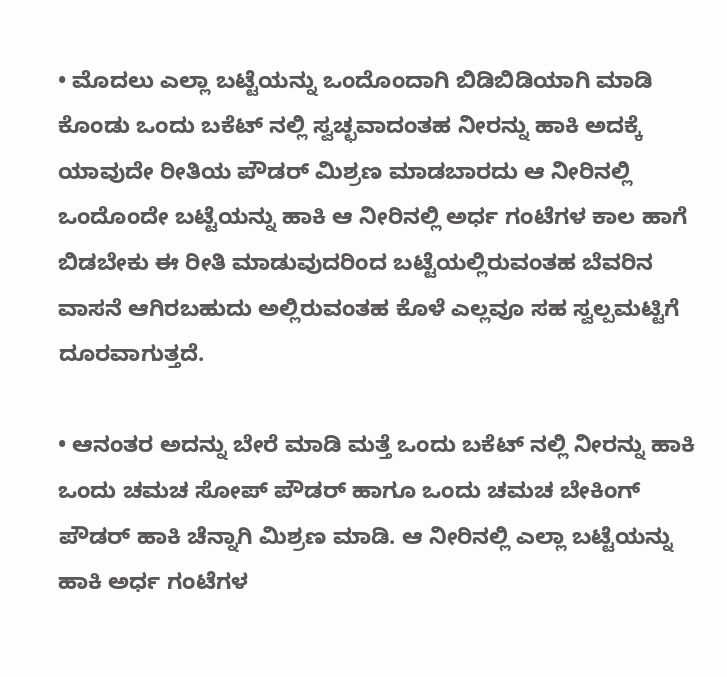• ಮೊದಲು ಎಲ್ಲಾ ಬಟ್ಟೆಯನ್ನು ಒಂದೊಂದಾಗಿ ಬಿಡಿಬಿಡಿಯಾಗಿ ಮಾಡಿ ಕೊಂಡು ಒಂದು ಬಕೆಟ್ ನಲ್ಲಿ ಸ್ವಚ್ಛವಾದಂತಹ ನೀರನ್ನು ಹಾಕಿ ಅದಕ್ಕೆ ಯಾವುದೇ ರೀತಿಯ ಪೌಡರ್ ಮಿಶ್ರಣ ಮಾಡಬಾರದು ಆ ನೀರಿನಲ್ಲಿ ಒಂದೊಂದೇ ಬಟ್ಟೆಯನ್ನು ಹಾಕಿ ಆ ನೀರಿನಲ್ಲಿ ಅರ್ಧ ಗಂಟೆಗಳ ಕಾಲ ಹಾಗೆ ಬಿಡಬೇಕು ಈ ರೀತಿ ಮಾಡುವುದರಿಂದ ಬಟ್ಟೆಯಲ್ಲಿರುವಂತಹ ಬೆವರಿನ ವಾಸನೆ ಆಗಿರಬಹುದು ಅಲ್ಲಿರುವಂತಹ ಕೊಳೆ ಎಲ್ಲವೂ ಸಹ ಸ್ವಲ್ಪಮಟ್ಟಿಗೆ ದೂರವಾಗುತ್ತದೆ.

• ಆನಂತರ ಅದನ್ನು ಬೇರೆ ಮಾಡಿ ಮತ್ತೆ ಒಂದು ಬಕೆಟ್ ನಲ್ಲಿ ನೀರನ್ನು ಹಾಕಿ ಒಂದು ಚಮಚ ಸೋಪ್ ಪೌಡರ್ ಹಾಗೂ ಒಂದು ಚಮಚ ಬೇಕಿಂಗ್ ಪೌಡರ್ ಹಾಕಿ ಚೆನ್ನಾಗಿ ಮಿಶ್ರಣ ಮಾಡಿ. ಆ ನೀರಿನಲ್ಲಿ ಎಲ್ಲಾ ಬಟ್ಟೆಯನ್ನು ಹಾಕಿ ಅರ್ಧ ಗಂಟೆಗಳ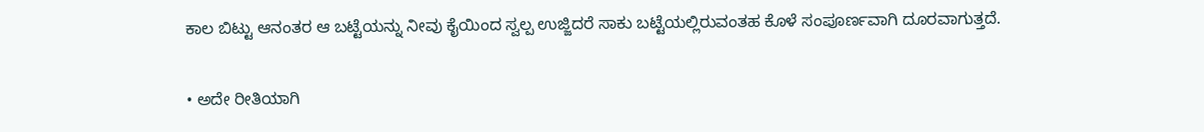ಕಾಲ ಬಿಟ್ಟು ಆನಂತರ ಆ ಬಟ್ಟೆಯನ್ನು ನೀವು ಕೈಯಿಂದ ಸ್ವಲ್ಪ ಉಜ್ಜಿದರೆ ಸಾಕು ಬಟ್ಟೆಯಲ್ಲಿರುವಂತಹ ಕೊಳೆ ಸಂಪೂರ್ಣವಾಗಿ ದೂರವಾಗುತ್ತದೆ.

• ಅದೇ ರೀತಿಯಾಗಿ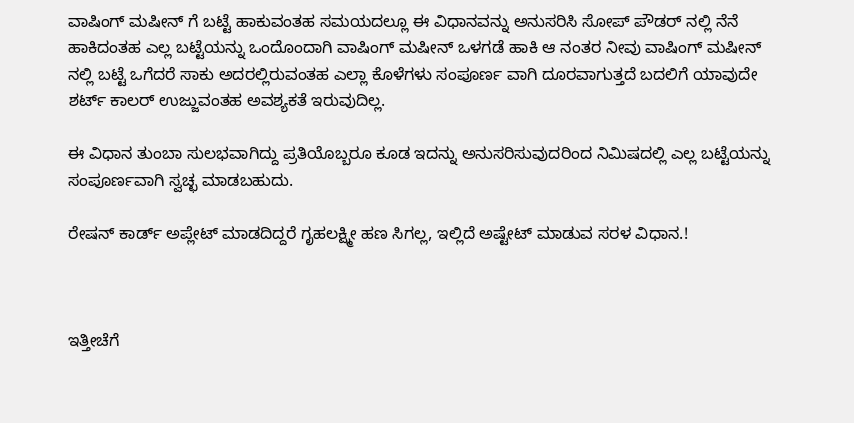ವಾಷಿಂಗ್ ಮಷೀನ್ ಗೆ ಬಟ್ಟೆ ಹಾಕುವಂತಹ ಸಮಯದಲ್ಲೂ ಈ ವಿಧಾನವನ್ನು ಅನುಸರಿಸಿ ಸೋಪ್ ಪೌಡರ್ ನಲ್ಲಿ ನೆನೆ ಹಾಕಿದಂತಹ ಎಲ್ಲ ಬಟ್ಟೆಯನ್ನು ಒಂದೊಂದಾಗಿ ವಾಷಿಂಗ್ ಮಷೀನ್ ಒಳಗಡೆ ಹಾಕಿ ಆ ನಂತರ ನೀವು ವಾಷಿಂಗ್ ಮಷೀನ್ ನಲ್ಲಿ ಬಟ್ಟೆ ಒಗೆದರೆ ಸಾಕು ಅದರಲ್ಲಿರುವಂತಹ ಎಲ್ಲಾ ಕೊಳೆಗಳು ಸಂಪೂರ್ಣ ವಾಗಿ ದೂರವಾಗುತ್ತದೆ ಬದಲಿಗೆ ಯಾವುದೇ ಶರ್ಟ್ ಕಾಲರ್ ಉಜ್ಜುವಂತಹ ಅವಶ್ಯಕತೆ ಇರುವುದಿಲ್ಲ.

ಈ ವಿಧಾನ ತುಂಬಾ ಸುಲಭವಾಗಿದ್ದು ಪ್ರತಿಯೊಬ್ಬರೂ ಕೂಡ ಇದನ್ನು ಅನುಸರಿಸುವುದರಿಂದ ನಿಮಿಷದಲ್ಲಿ ಎಲ್ಲ ಬಟ್ಟೆಯನ್ನು ಸಂಪೂರ್ಣವಾಗಿ ಸ್ವಚ್ಛ ಮಾಡಬಹುದು.

ರೇಷನ್ ಕಾರ್ಡ್ ಅಪ್ಲೇಟ್ ಮಾಡದಿದ್ದರೆ ಗೃಹಲಕ್ಷ್ಮೀ ಹಣ ಸಿಗಲ್ಲ, ಇಲ್ಲಿದೆ ಅಷ್ಟೇಟ್ ಮಾಡುವ ಸರಳ ವಿಧಾನ.!



ಇತ್ತೀಚೆಗೆ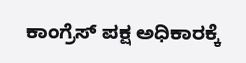ಕಾಂಗ್ರೆಸ್ ಪಕ್ಷ ಅಧಿಕಾರಕ್ಕೆ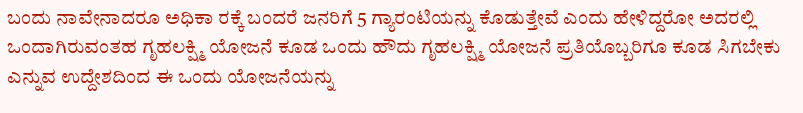ಬಂದು ನಾವೇನಾದರೂ ಅಧಿಕಾ ರಕ್ಕೆ ಬಂದರೆ ಜನರಿಗೆ 5 ಗ್ಯಾರಂಟಿಯನ್ನು ಕೊಡುತ್ತೇವೆ ಎಂದು ಹೇಳಿದ್ದರೋ ಅದರಲ್ಲಿ ಒಂದಾಗಿರುವಂತಹ ಗೃಹಲಕ್ಷ್ಮಿ ಯೋಜನೆ ಕೂಡ ಒಂದು ಹೌದು ಗೃಹಲಕ್ಷ್ಮಿ ಯೋಜನೆ ಪ್ರತಿಯೊಬ್ಬರಿಗೂ ಕೂಡ ಸಿಗಬೇಕು ಎನ್ನುವ ಉದ್ದೇಶದಿಂದ ಈ ಒಂದು ಯೋಜನೆಯನ್ನು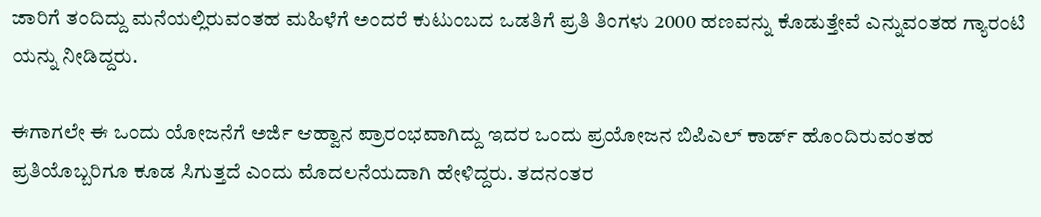ಜಾರಿಗೆ ತಂದಿದ್ದು ಮನೆಯಲ್ಲಿರುವಂತಹ ಮಹಿಳೆಗೆ ಅಂದರೆ ಕುಟುಂಬದ ಒಡತಿಗೆ ಪ್ರತಿ ತಿಂಗಳು 2000 ಹಣವನ್ನು ಕೊಡುತ್ತೇವೆ ಎನ್ನುವಂತಹ ಗ್ಯಾರಂಟಿ ಯನ್ನು ನೀಡಿದ್ದರು.

ಈಗಾಗಲೇ ಈ ಒಂದು ಯೋಜನೆಗೆ ಅರ್ಜಿ ಆಹ್ವಾನ ಪ್ರಾರಂಭವಾಗಿದ್ದು ಇದರ ಒಂದು ಪ್ರಯೋಜನ ಬಿಪಿಎಲ್ ಕಾರ್ಡ್ ಹೊಂದಿರುವಂತಹ ಪ್ರತಿಯೊಬ್ಬರಿಗೂ ಕೂಡ ಸಿಗುತ್ತದೆ ಎಂದು ಮೊದಲನೆಯದಾಗಿ ಹೇಳಿದ್ದರು. ತದನಂತರ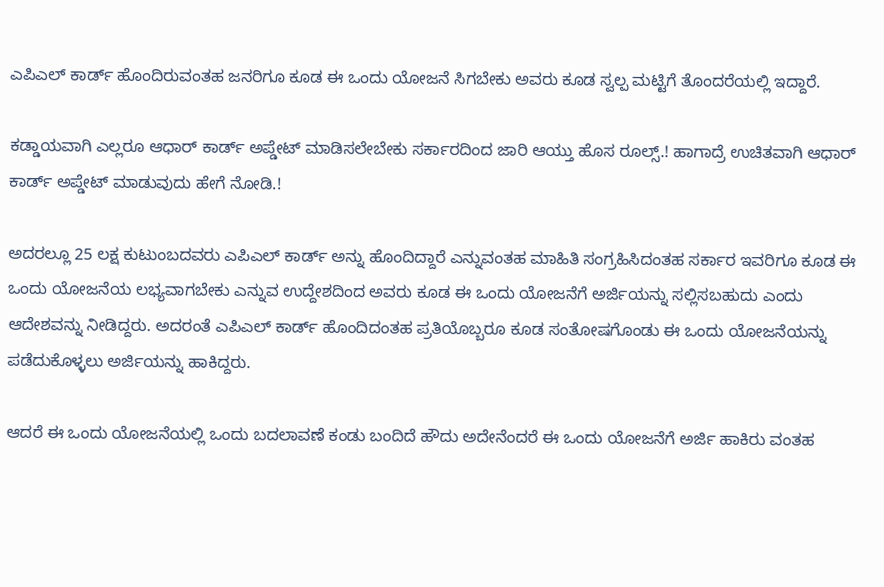ಎಪಿಎಲ್ ಕಾರ್ಡ್ ಹೊಂದಿರುವಂತಹ ಜನರಿಗೂ ಕೂಡ ಈ ಒಂದು ಯೋಜನೆ ಸಿಗಬೇಕು ಅವರು ಕೂಡ ಸ್ವಲ್ಪ ಮಟ್ಟಿಗೆ ತೊಂದರೆಯಲ್ಲಿ ಇದ್ದಾರೆ.

ಕಡ್ಡಾಯವಾಗಿ ಎಲ್ಲರೂ ಆಧಾರ್ ಕಾರ್ಡ್ ಅಪ್ಡೇಟ್ ಮಾಡಿಸಲೇಬೇಕು ಸರ್ಕಾರದಿಂದ ಜಾರಿ ಆಯ್ತು ಹೊಸ ರೂಲ್ಸ್.! ಹಾಗಾದ್ರೆ ಉಚಿತವಾಗಿ ಆಧಾರ್ ಕಾರ್ಡ್ ಅಪ್ಡೇಟ್ ಮಾಡುವುದು ಹೇಗೆ ನೋಡಿ.!

ಅದರಲ್ಲೂ 25 ಲಕ್ಷ ಕುಟುಂಬದವರು ಎಪಿಎಲ್ ಕಾರ್ಡ್ ಅನ್ನು ಹೊಂದಿದ್ದಾರೆ ಎನ್ನುವಂತಹ ಮಾಹಿತಿ ಸಂಗ್ರಹಿಸಿದಂತಹ ಸರ್ಕಾರ ಇವರಿಗೂ ಕೂಡ ಈ ಒಂದು ಯೋಜನೆಯ ಲಭ್ಯವಾಗಬೇಕು ಎನ್ನುವ ಉದ್ದೇಶದಿಂದ ಅವರು ಕೂಡ ಈ ಒಂದು ಯೋಜನೆಗೆ ಅರ್ಜಿಯನ್ನು ಸಲ್ಲಿಸಬಹುದು ಎಂದು ಆದೇಶವನ್ನು ನೀಡಿದ್ದರು. ಅದರಂತೆ ಎಪಿಎಲ್ ಕಾರ್ಡ್ ಹೊಂದಿದಂತಹ ಪ್ರತಿಯೊಬ್ಬರೂ ಕೂಡ ಸಂತೋಷಗೊಂಡು ಈ ಒಂದು ಯೋಜನೆಯನ್ನು ಪಡೆದುಕೊಳ್ಳಲು ಅರ್ಜಿಯನ್ನು ಹಾಕಿದ್ದರು.

ಆದರೆ ಈ ಒಂದು ಯೋಜನೆಯಲ್ಲಿ ಒಂದು ಬದಲಾವಣೆ ಕಂಡು ಬಂದಿದೆ ಹೌದು ಅದೇನೆಂದರೆ ಈ ಒಂದು ಯೋಜನೆಗೆ ಅರ್ಜಿ ಹಾಕಿರು ವಂತಹ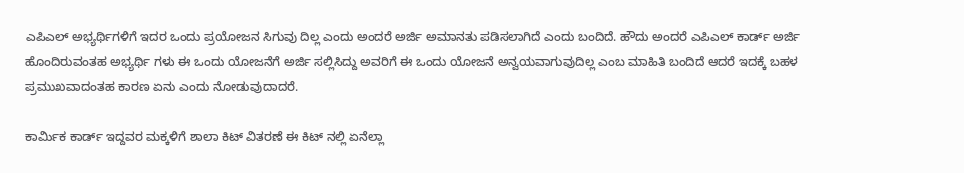ಎಪಿಎಲ್ ಅಭ್ಯರ್ಥಿಗಳಿಗೆ ಇದರ ಒಂದು ಪ್ರಯೋಜನ ಸಿಗುವು ದಿಲ್ಲ ಎಂದು ಅಂದರೆ ಅರ್ಜಿ ಅಮಾನತು ಪಡಿಸಲಾಗಿದೆ ಎಂದು ಬಂದಿದೆ. ಹೌದು ಅಂದರೆ ಎಪಿಎಲ್ ಕಾರ್ಡ್ ಅರ್ಜಿ ಹೊಂದಿರುವಂತಹ ಅಭ್ಯರ್ಥಿ ಗಳು ಈ ಒಂದು ಯೋಜನೆಗೆ ಅರ್ಜಿ ಸಲ್ಲಿಸಿದ್ದು ಅವರಿಗೆ ಈ ಒಂದು ಯೋಜನೆ ಅನ್ವಯವಾಗುವುದಿಲ್ಲ ಎಂಬ ಮಾಹಿತಿ ಬಂದಿದೆ ಆದರೆ ಇದಕ್ಕೆ ಬಹಳ ಪ್ರಮುಖವಾದಂತಹ ಕಾರಣ ಏನು ಎಂದು ನೋಡುವುದಾದರೆ.

ಕಾರ್ಮಿಕ ಕಾರ್ಡ್ ಇದ್ದವರ ಮಕ್ಕಳಿಗೆ ಶಾಲಾ ಕಿಟ್ ವಿತರಣೆ ಈ ಕಿಟ್ ನಲ್ಲಿ ಏನೆಲ್ಲಾ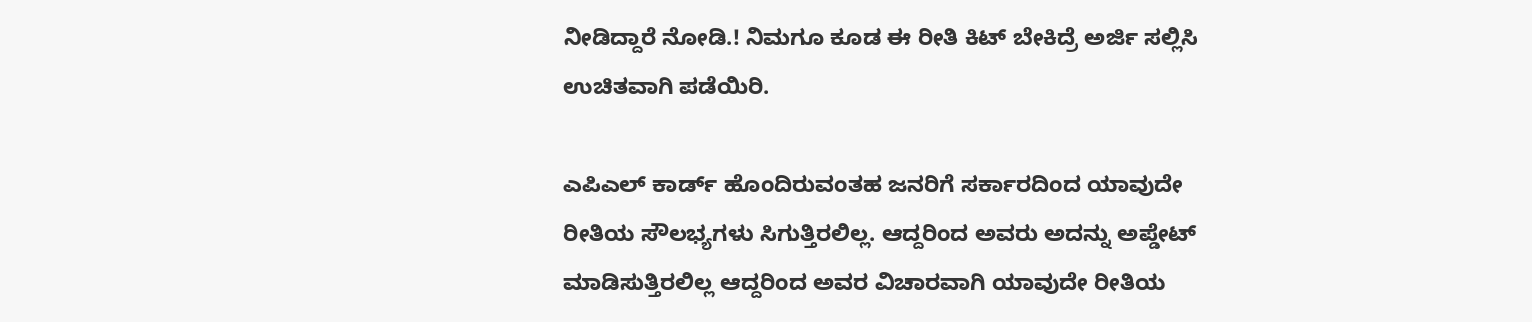ನೀಡಿದ್ದಾರೆ ನೋಡಿ.! ನಿಮಗೂ ಕೂಡ ಈ ರೀತಿ ಕಿಟ್ ಬೇಕಿದ್ರೆ ಅರ್ಜಿ ಸಲ್ಲಿಸಿ ಉಚಿತವಾಗಿ ಪಡೆಯಿರಿ.

ಎಪಿಎಲ್ ಕಾರ್ಡ್ ಹೊಂದಿರುವಂತಹ ಜನರಿಗೆ ಸರ್ಕಾರದಿಂದ ಯಾವುದೇ ರೀತಿಯ ಸೌಲಭ್ಯಗಳು ಸಿಗುತ್ತಿರಲಿಲ್ಲ. ಆದ್ದರಿಂದ ಅವರು ಅದನ್ನು ಅಪ್ಡೇಟ್ ಮಾಡಿಸುತ್ತಿರಲಿಲ್ಲ ಆದ್ದರಿಂದ ಅವರ ವಿಚಾರವಾಗಿ ಯಾವುದೇ ರೀತಿಯ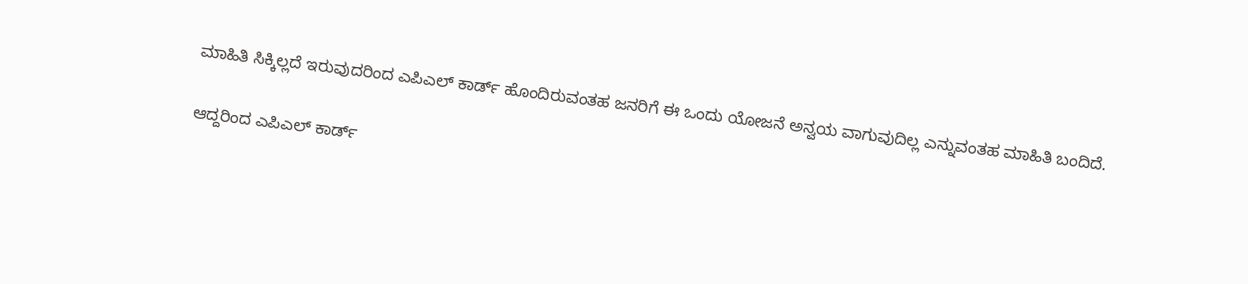ಮಾಹಿತಿ ಸಿಕ್ಕಿಲ್ಲದೆ ಇರುವುದರಿಂದ ಎಪಿಎಲ್ ಕಾರ್ಡ್ ಹೊಂದಿರುವಂತಹ ಜನರಿಗೆ ಈ ಒಂದು ಯೋಜನೆ ಅನ್ವಯ ವಾಗುವುದಿಲ್ಲ ಎನ್ನುವಂತಹ ಮಾಹಿತಿ ಬಂದಿದೆ.

ಆದ್ದರಿಂದ ಎಪಿಎಲ್ ಕಾರ್ಡ್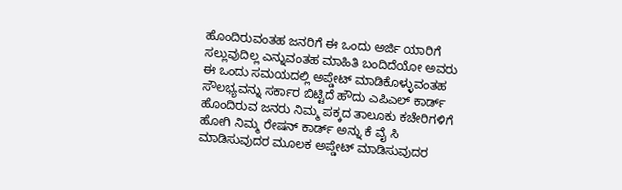ಹೊಂದಿರುವಂತಹ ಜನರಿಗೆ ಈ ಒಂದು ಅರ್ಜಿ ಯಾರಿಗೆ ಸಲ್ಲುವುದಿಲ್ಲ ಎನ್ನುವಂತಹ ಮಾಹಿತಿ ಬಂದಿದೆಯೋ ಅವರು ಈ ಒಂದು ಸಮಯದಲ್ಲಿ ಅಪ್ಡೇಟ್ ಮಾಡಿಕೊಳ್ಳುವಂತಹ ಸೌಲಭ್ಯವನ್ನು ಸರ್ಕಾರ ಬಿಟ್ಟಿದೆ ಹೌದು ಎಪಿಎಲ್ ಕಾರ್ಡ್ ಹೊಂದಿರುವ ಜನರು ನಿಮ್ಮ ಪಕ್ಕದ ತಾಲೂಕು ಕಚೇರಿಗಳಿಗೆ ಹೋಗಿ ನಿಮ್ಮ ರೇಷನ್ ಕಾರ್ಡ್ ಅನ್ನು ಕೆ ವೈ ಸಿ ಮಾಡಿಸುವುದರ ಮೂಲಕ ಅಪ್ಡೇಟ್ ಮಾಡಿಸುವುದರ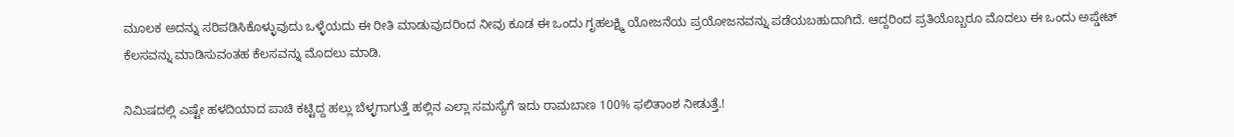ಮೂಲಕ ಅದನ್ನು ಸರಿಪಡಿಸಿಕೊಳ್ಳುವುದು ಒಳ್ಳೆಯದು ಈ ರೀತಿ ಮಾಡುವುದರಿಂದ ನೀವು ಕೂಡ ಈ ಒಂದು ಗೃಹಲಕ್ಷ್ಮಿ ಯೋಜನೆಯ ಪ್ರಯೋಜನವನ್ನು ಪಡೆಯಬಹುದಾಗಿದೆ. ಆದ್ದರಿಂದ ಪ್ರತಿಯೊಬ್ಬರೂ ಮೊದಲು ಈ ಒಂದು ಅಪ್ಡೇಟ್ ಕೆಲಸವನ್ನು ಮಾಡಿಸುವಂತಹ ಕೆಲಸವನ್ನು ಮೊದಲು ಮಾಡಿ.

ನಿಮಿಷದಲ್ಲಿ ಎಷ್ಟೇ ಹಳದಿಯಾದ ಪಾಚಿ ಕಟ್ಟಿದ್ದ ಹಲ್ಲು ಬೆಳ್ಳಗಾಗುತ್ತೆ ಹಲ್ಲಿನ ಎಲ್ಲಾ ಸಮಸ್ಯೆಗೆ ಇದು ರಾಮಬಾಣ 100% ಫಲಿತಾಂಶ ನೀಡುತ್ತೆ.!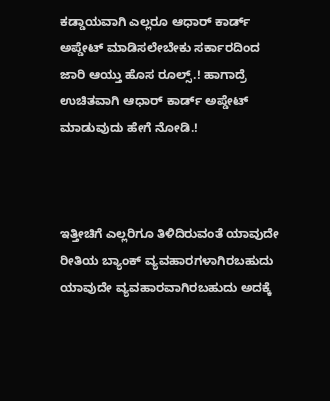ಕಡ್ಡಾಯವಾಗಿ ಎಲ್ಲರೂ ಆಧಾರ್ ಕಾರ್ಡ್ ಅಪ್ಡೇಟ್ ಮಾಡಿಸಲೇಬೇಕು ಸರ್ಕಾರದಿಂದ ಜಾರಿ ಆಯ್ತು ಹೊಸ ರೂಲ್ಸ್.! ಹಾಗಾದ್ರೆ ಉಚಿತವಾಗಿ ಆಧಾರ್ ಕಾರ್ಡ್ ಅಪ್ಡೇಟ್ ಮಾಡುವುದು ಹೇಗೆ ನೋಡಿ.!



ಇತ್ತೀಚಿಗೆ ಎಲ್ಲರಿಗೂ ತಿಳಿದಿರುವಂತೆ ಯಾವುದೇ ರೀತಿಯ ಬ್ಯಾಂಕ್ ವ್ಯವಹಾರಗಳಾಗಿರಬಹುದು ಯಾವುದೇ ವ್ಯವಹಾರವಾಗಿರಬಹುದು ಅದಕ್ಕೆ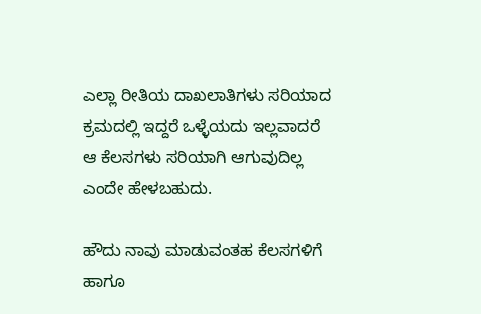ಎಲ್ಲಾ ರೀತಿಯ ದಾಖಲಾತಿಗಳು ಸರಿಯಾದ ಕ್ರಮದಲ್ಲಿ ಇದ್ದರೆ ಒಳ್ಳೆಯದು ಇಲ್ಲವಾದರೆ ಆ ಕೆಲಸಗಳು ಸರಿಯಾಗಿ ಆಗುವುದಿಲ್ಲ ಎಂದೇ ಹೇಳಬಹುದು.

ಹೌದು ನಾವು ಮಾಡುವಂತಹ ಕೆಲಸಗಳಿಗೆ ಹಾಗೂ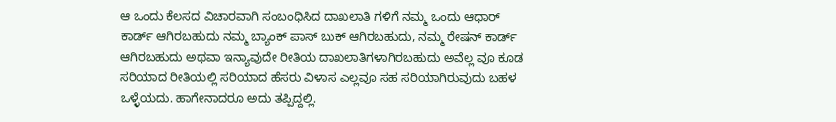ಆ ಒಂದು ಕೆಲಸದ ವಿಚಾರವಾಗಿ ಸಂಬಂಧಿಸಿದ ದಾಖಲಾತಿ ಗಳಿಗೆ ನಮ್ಮ ಒಂದು ಆಧಾರ್ ಕಾರ್ಡ್ ಆಗಿರಬಹುದು ನಮ್ಮ ಬ್ಯಾಂಕ್ ಪಾಸ್ ಬುಕ್ ಆಗಿರಬಹುದು, ನಮ್ಮ ರೇಷನ್ ಕಾರ್ಡ್ ಆಗಿರಬಹುದು ಅಥವಾ ಇನ್ಯಾವುದೇ ರೀತಿಯ ದಾಖಲಾತಿಗಳಾಗಿರಬಹುದು ಅವೆಲ್ಲ ವೂ ಕೂಡ ಸರಿಯಾದ ರೀತಿಯಲ್ಲಿ ಸರಿಯಾದ ಹೆಸರು ವಿಳಾಸ ಎಲ್ಲವೂ ಸಹ ಸರಿಯಾಗಿರುವುದು ಬಹಳ ಒಳ್ಳೆಯದು. ಹಾಗೇನಾದರೂ ಅದು ತಪ್ಪಿದ್ದಲ್ಲಿ.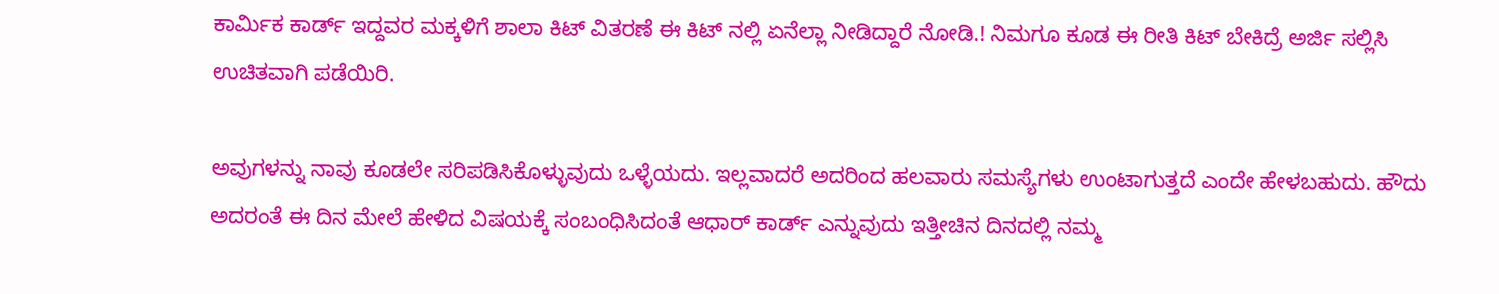ಕಾರ್ಮಿಕ ಕಾರ್ಡ್ ಇದ್ದವರ ಮಕ್ಕಳಿಗೆ ಶಾಲಾ ಕಿಟ್ ವಿತರಣೆ ಈ ಕಿಟ್ ನಲ್ಲಿ ಏನೆಲ್ಲಾ ನೀಡಿದ್ದಾರೆ ನೋಡಿ.! ನಿಮಗೂ ಕೂಡ ಈ ರೀತಿ ಕಿಟ್ ಬೇಕಿದ್ರೆ ಅರ್ಜಿ ಸಲ್ಲಿಸಿ ಉಚಿತವಾಗಿ ಪಡೆಯಿರಿ.

ಅವುಗಳನ್ನು ನಾವು ಕೂಡಲೇ ಸರಿಪಡಿಸಿಕೊಳ್ಳುವುದು ಒಳ್ಳೆಯದು. ಇಲ್ಲವಾದರೆ ಅದರಿಂದ ಹಲವಾರು ಸಮಸ್ಯೆಗಳು ಉಂಟಾಗುತ್ತದೆ ಎಂದೇ ಹೇಳಬಹುದು. ಹೌದು ಅದರಂತೆ ಈ ದಿನ ಮೇಲೆ ಹೇಳಿದ ವಿಷಯಕ್ಕೆ ಸಂಬಂಧಿಸಿದಂತೆ ಆಧಾರ್ ಕಾರ್ಡ್ ಎನ್ನುವುದು ಇತ್ತೀಚಿನ ದಿನದಲ್ಲಿ ನಮ್ಮ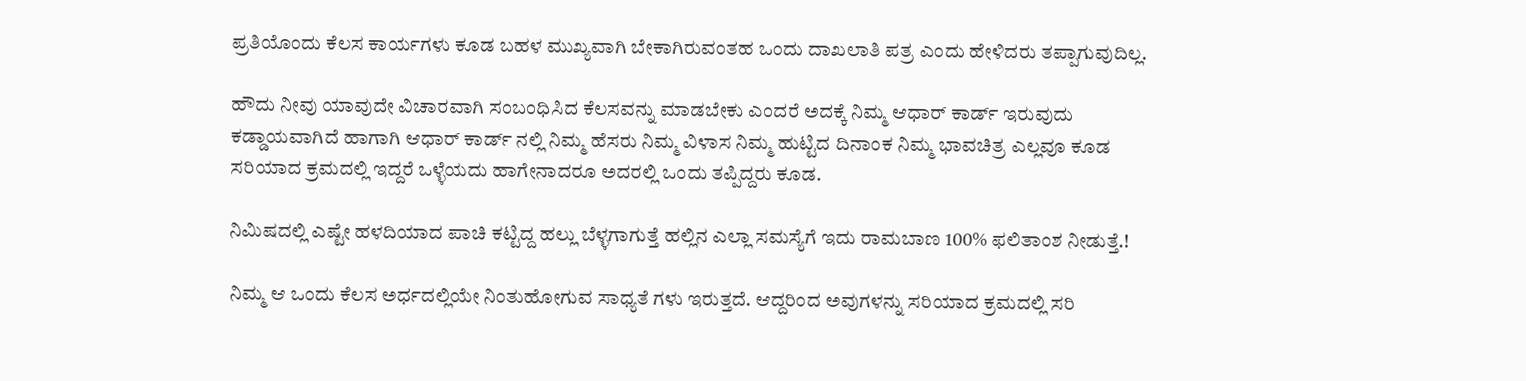ಪ್ರತಿಯೊಂದು ಕೆಲಸ ಕಾರ್ಯಗಳು ಕೂಡ ಬಹಳ ಮುಖ್ಯವಾಗಿ ಬೇಕಾಗಿರುವಂತಹ ಒಂದು ದಾಖಲಾತಿ ಪತ್ರ ಎಂದು ಹೇಳಿದರು ತಪ್ಪಾಗುವುದಿಲ್ಲ.

ಹೌದು ನೀವು ಯಾವುದೇ ವಿಚಾರವಾಗಿ ಸಂಬಂಧಿಸಿದ ಕೆಲಸವನ್ನು ಮಾಡಬೇಕು ಎಂದರೆ ಅದಕ್ಕೆ ನಿಮ್ಮ ಆಧಾರ್ ಕಾರ್ಡ್ ಇರುವುದು ಕಡ್ಡಾಯವಾಗಿದೆ ಹಾಗಾಗಿ ಆಧಾರ್ ಕಾರ್ಡ್ ನಲ್ಲಿ ನಿಮ್ಮ ಹೆಸರು ನಿಮ್ಮ ವಿಳಾಸ ನಿಮ್ಮ ಹುಟ್ಟಿದ ದಿನಾಂಕ ನಿಮ್ಮ ಭಾವಚಿತ್ರ ಎಲ್ಲವೂ ಕೂಡ ಸರಿಯಾದ ಕ್ರಮದಲ್ಲಿ ಇದ್ದರೆ ಒಳ್ಳೆಯದು ಹಾಗೇನಾದರೂ ಅದರಲ್ಲಿ ಒಂದು ತಪ್ಪಿದ್ದರು ಕೂಡ.

ನಿಮಿಷದಲ್ಲಿ ಎಷ್ಟೇ ಹಳದಿಯಾದ ಪಾಚಿ ಕಟ್ಟಿದ್ದ ಹಲ್ಲು ಬೆಳ್ಳಗಾಗುತ್ತೆ ಹಲ್ಲಿನ ಎಲ್ಲಾ ಸಮಸ್ಯೆಗೆ ಇದು ರಾಮಬಾಣ 100% ಫಲಿತಾಂಶ ನೀಡುತ್ತೆ.!

ನಿಮ್ಮ ಆ ಒಂದು ಕೆಲಸ ಅರ್ಧದಲ್ಲಿಯೇ ನಿಂತುಹೋಗುವ ಸಾಧ್ಯತೆ ಗಳು ಇರುತ್ತದೆ. ಆದ್ದರಿಂದ ಅವುಗಳನ್ನು ಸರಿಯಾದ ಕ್ರಮದಲ್ಲಿ ಸರಿ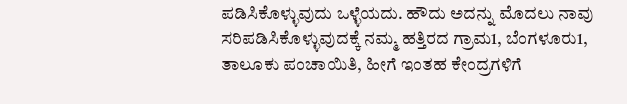ಪಡಿಸಿಕೊಳ್ಳುವುದು ಒಳ್ಳೆಯದು. ಹೌದು ಅದನ್ನು ಮೊದಲು ನಾವು ಸರಿಪಡಿಸಿಕೊಳ್ಳುವುದಕ್ಕೆ ನಮ್ಮ ಹತ್ತಿರದ ಗ್ರಾಮ1, ಬೆಂಗಳೂರು1, ತಾಲೂಕು ಪಂಚಾಯಿತಿ, ಹೀಗೆ ಇಂತಹ ಕೇಂದ್ರಗಳಿಗೆ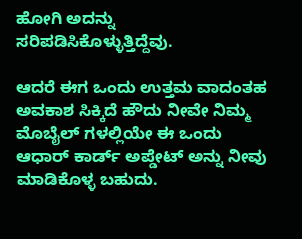ಹೋಗಿ ಅದನ್ನು ಸರಿಪಡಿಸಿಕೊಳ್ಳುತ್ತಿದ್ದೆವು.

ಆದರೆ ಈಗ ಒಂದು ಉತ್ತಮ ವಾದಂತಹ ಅವಕಾಶ ಸಿಕ್ಕಿದೆ ಹೌದು ನೀವೇ ನಿಮ್ಮ ಮೊಬೈಲ್ ಗಳಲ್ಲಿಯೇ ಈ ಒಂದು ಆಧಾರ್ ಕಾರ್ಡ್ ಅಪ್ಡೇಟ್ ಅನ್ನು ನೀವು ಮಾಡಿಕೊಳ್ಳ ಬಹುದು.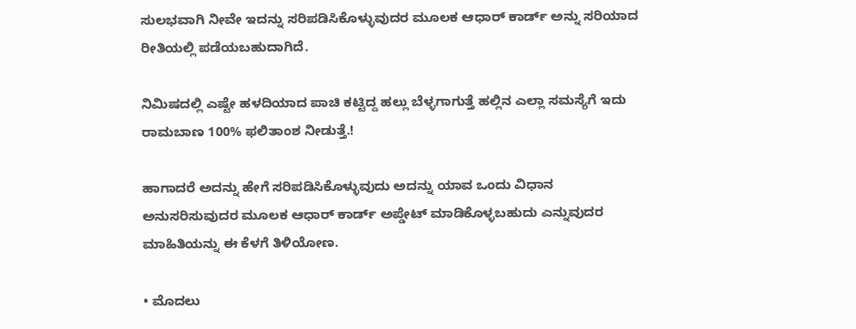ಸುಲಭವಾಗಿ ನೀವೇ ಇದನ್ನು ಸರಿಪಡಿಸಿಕೊಳ್ಳುವುದರ ಮೂಲಕ ಆಧಾರ್ ಕಾರ್ಡ್ ಅನ್ನು ಸರಿಯಾದ ರೀತಿಯಲ್ಲಿ ಪಡೆಯಬಹುದಾಗಿದೆ.

ನಿಮಿಷದಲ್ಲಿ ಎಷ್ಟೇ ಹಳದಿಯಾದ ಪಾಚಿ ಕಟ್ಟಿದ್ದ ಹಲ್ಲು ಬೆಳ್ಳಗಾಗುತ್ತೆ ಹಲ್ಲಿನ ಎಲ್ಲಾ ಸಮಸ್ಯೆಗೆ ಇದು ರಾಮಬಾಣ 100% ಫಲಿತಾಂಶ ನೀಡುತ್ತೆ.!

ಹಾಗಾದರೆ ಅದನ್ನು ಹೇಗೆ ಸರಿಪಡಿಸಿಕೊಳ್ಳುವುದು ಅದನ್ನು ಯಾವ ಒಂದು ವಿಧಾನ ಅನುಸರಿಸುವುದರ ಮೂಲಕ ಆಧಾರ್ ಕಾರ್ಡ್ ಅಪ್ಡೇಟ್ ಮಾಡಿಕೊಳ್ಳಬಹುದು ಎನ್ನುವುದರ ಮಾಹಿತಿಯನ್ನು ಈ ಕೆಳಗೆ ತಿಳಿಯೋಣ.

• ಮೊದಲು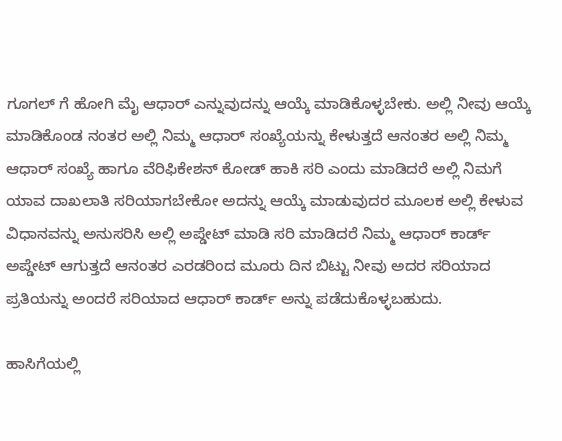ಗೂಗಲ್ ಗೆ ಹೋಗಿ ಮೈ ಆಧಾರ್ ಎನ್ನುವುದನ್ನು ಆಯ್ಕೆ ಮಾಡಿಕೊಳ್ಳಬೇಕು. ಅಲ್ಲಿ ನೀವು ಆಯ್ಕೆ ಮಾಡಿಕೊಂಡ ನಂತರ ಅಲ್ಲಿ ನಿಮ್ಮ ಆಧಾರ್ ಸಂಖ್ಯೆಯನ್ನು ಕೇಳುತ್ತದೆ ಆನಂತರ ಅಲ್ಲಿ ನಿಮ್ಮ ಆಧಾರ್ ಸಂಖ್ಯೆ ಹಾಗೂ ವೆರಿಫಿಕೇಶನ್ ಕೋಡ್ ಹಾಕಿ ಸರಿ ಎಂದು ಮಾಡಿದರೆ ಅಲ್ಲಿ ನಿಮಗೆ ಯಾವ ದಾಖಲಾತಿ ಸರಿಯಾಗಬೇಕೋ ಅದನ್ನು ಆಯ್ಕೆ ಮಾಡುವುದರ ಮೂಲಕ ಅಲ್ಲಿ ಕೇಳುವ ವಿಧಾನವನ್ನು ಅನುಸರಿಸಿ ಅಲ್ಲಿ ಅಪ್ಡೇಟ್ ಮಾಡಿ ಸರಿ ಮಾಡಿದರೆ ನಿಮ್ಮ ಆಧಾರ್ ಕಾರ್ಡ್ ಅಪ್ಡೇಟ್ ಆಗುತ್ತದೆ ಆನಂತರ ಎರಡರಿಂದ ಮೂರು ದಿನ ಬಿಟ್ಟು ನೀವು ಅದರ ಸರಿಯಾದ ಪ್ರತಿಯನ್ನು ಅಂದರೆ ಸರಿಯಾದ ಆಧಾರ್ ಕಾರ್ಡ್ ಅನ್ನು ಪಡೆದುಕೊಳ್ಳಬಹುದು.

ಹಾಸಿಗೆಯಲ್ಲಿ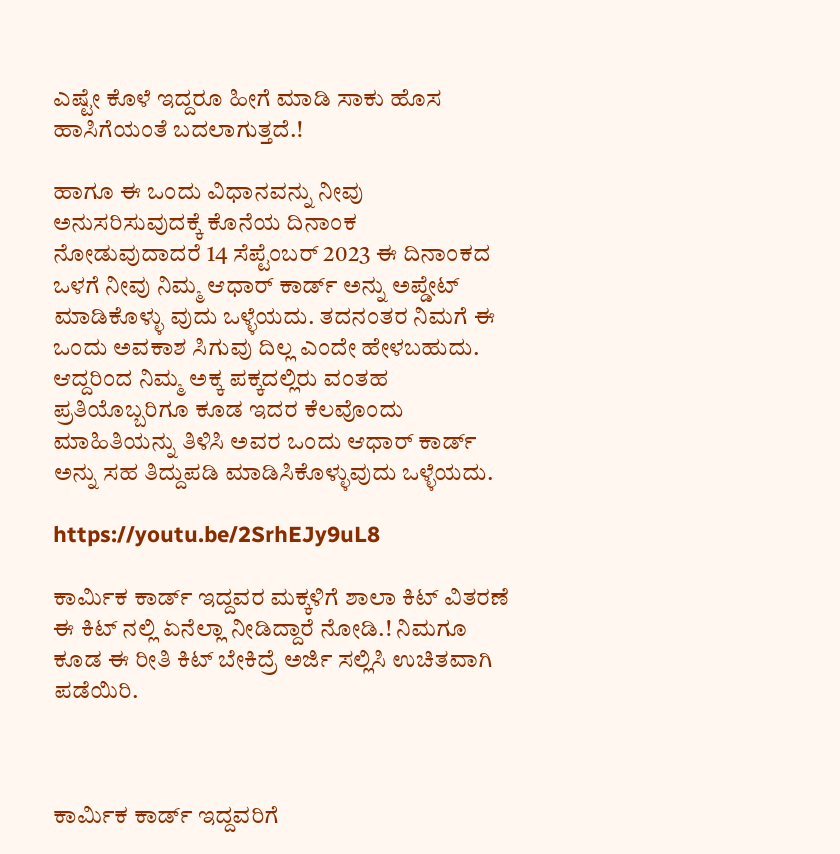ಎಷ್ಟೇ ಕೊಳೆ ಇದ್ದರೂ ಹೀಗೆ ಮಾಡಿ ಸಾಕು ಹೊಸ ಹಾಸಿಗೆಯಂತೆ ಬದಲಾಗುತ್ತದೆ.!

ಹಾಗೂ ಈ ಒಂದು ವಿಧಾನವನ್ನು ನೀವು ಅನುಸರಿಸುವುದಕ್ಕೆ ಕೊನೆಯ ದಿನಾಂಕ ನೋಡುವುದಾದರೆ 14 ಸೆಪ್ಟೆಂಬರ್ 2023 ಈ ದಿನಾಂಕದ ಒಳಗೆ ನೀವು ನಿಮ್ಮ ಆಧಾರ್ ಕಾರ್ಡ್ ಅನ್ನು ಅಪ್ಡೇಟ್ ಮಾಡಿಕೊಳ್ಳು ವುದು ಒಳ್ಳೆಯದು. ತದನಂತರ ನಿಮಗೆ ಈ ಒಂದು ಅವಕಾಶ ಸಿಗುವು ದಿಲ್ಲ ಎಂದೇ ಹೇಳಬಹುದು. ಆದ್ದರಿಂದ ನಿಮ್ಮ ಅಕ್ಕ ಪಕ್ಕದಲ್ಲಿರು ವಂತಹ ಪ್ರತಿಯೊಬ್ಬರಿಗೂ ಕೂಡ ಇದರ ಕೆಲವೊಂದು ಮಾಹಿತಿಯನ್ನು ತಿಳಿಸಿ ಅವರ ಒಂದು ಆಧಾರ್ ಕಾರ್ಡ್ ಅನ್ನು ಸಹ ತಿದ್ದುಪಡಿ ಮಾಡಿಸಿಕೊಳ್ಳುವುದು ಒಳ್ಳೆಯದು.

https://youtu.be/2SrhEJy9uL8

ಕಾರ್ಮಿಕ ಕಾರ್ಡ್ ಇದ್ದವರ ಮಕ್ಕಳಿಗೆ ಶಾಲಾ ಕಿಟ್ ವಿತರಣೆ ಈ ಕಿಟ್ ನಲ್ಲಿ ಏನೆಲ್ಲಾ ನೀಡಿದ್ದಾರೆ ನೋಡಿ.! ನಿಮಗೂ ಕೂಡ ಈ ರೀತಿ ಕಿಟ್ ಬೇಕಿದ್ರೆ ಅರ್ಜಿ ಸಲ್ಲಿಸಿ ಉಚಿತವಾಗಿ ಪಡೆಯಿರಿ.



ಕಾರ್ಮಿಕ ಕಾರ್ಡ್ ಇದ್ದವರಿಗೆ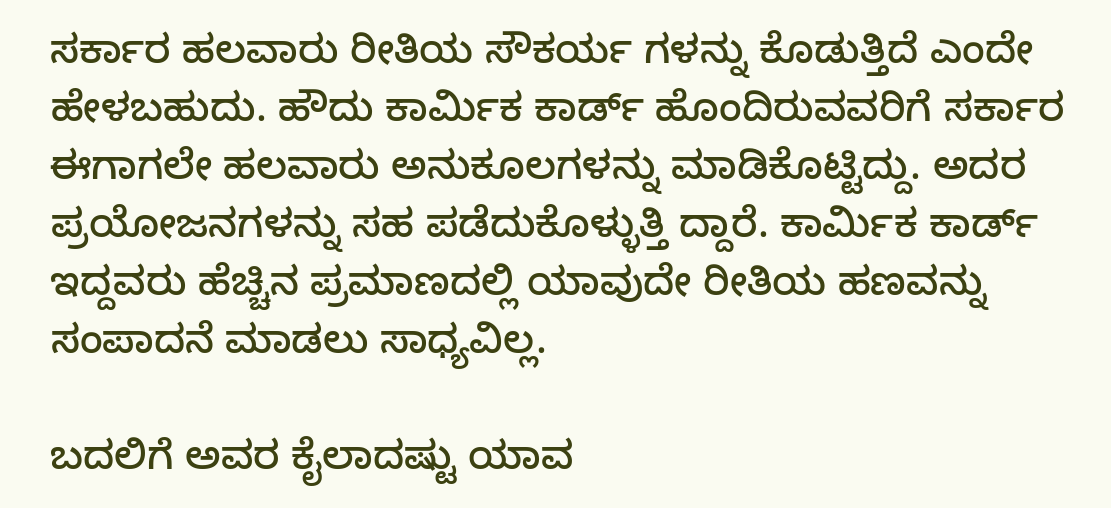ಸರ್ಕಾರ ಹಲವಾರು ರೀತಿಯ ಸೌಕರ್ಯ ಗಳನ್ನು ಕೊಡುತ್ತಿದೆ ಎಂದೇ ಹೇಳಬಹುದು. ಹೌದು ಕಾರ್ಮಿಕ ಕಾರ್ಡ್ ಹೊಂದಿರುವವರಿಗೆ ಸರ್ಕಾರ ಈಗಾಗಲೇ ಹಲವಾರು ಅನುಕೂಲಗಳನ್ನು ಮಾಡಿಕೊಟ್ಟಿದ್ದು. ಅದರ ಪ್ರಯೋಜನಗಳನ್ನು ಸಹ ಪಡೆದುಕೊಳ್ಳುತ್ತಿ ದ್ದಾರೆ. ಕಾರ್ಮಿಕ ಕಾರ್ಡ್ ಇದ್ದವರು ಹೆಚ್ಚಿನ ಪ್ರಮಾಣದಲ್ಲಿ ಯಾವುದೇ ರೀತಿಯ ಹಣವನ್ನು ಸಂಪಾದನೆ ಮಾಡಲು ಸಾಧ್ಯವಿಲ್ಲ.

ಬದಲಿಗೆ ಅವರ ಕೈಲಾದಷ್ಟು ಯಾವ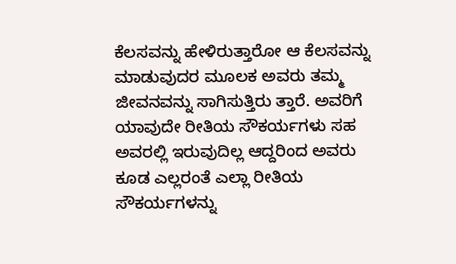ಕೆಲಸವನ್ನು ಹೇಳಿರುತ್ತಾರೋ ಆ ಕೆಲಸವನ್ನು ಮಾಡುವುದರ ಮೂಲಕ ಅವರು ತಮ್ಮ ಜೀವನವನ್ನು ಸಾಗಿಸುತ್ತಿರು ತ್ತಾರೆ. ಅವರಿಗೆ ಯಾವುದೇ ರೀತಿಯ ಸೌಕರ್ಯಗಳು ಸಹ ಅವರಲ್ಲಿ ಇರುವುದಿಲ್ಲ ಆದ್ದರಿಂದ ಅವರು ಕೂಡ ಎಲ್ಲರಂತೆ ಎಲ್ಲಾ ರೀತಿಯ ಸೌಕರ್ಯಗಳನ್ನು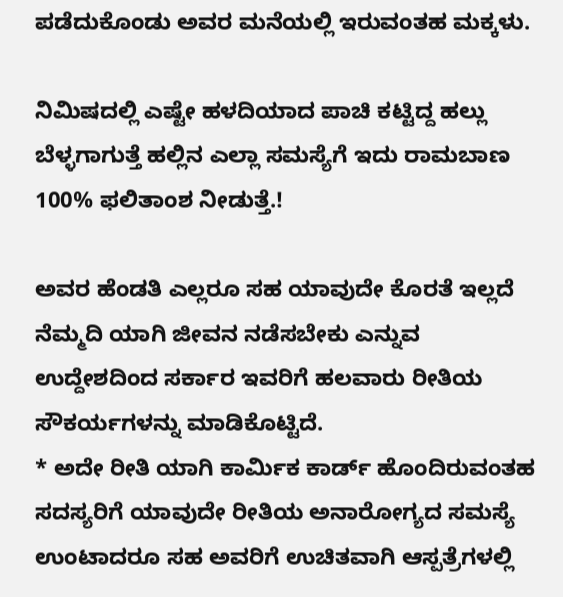ಪಡೆದುಕೊಂಡು ಅವರ ಮನೆಯಲ್ಲಿ ಇರುವಂತಹ ಮಕ್ಕಳು.

ನಿಮಿಷದಲ್ಲಿ ಎಷ್ಟೇ ಹಳದಿಯಾದ ಪಾಚಿ ಕಟ್ಟಿದ್ದ ಹಲ್ಲು ಬೆಳ್ಳಗಾಗುತ್ತೆ ಹಲ್ಲಿನ ಎಲ್ಲಾ ಸಮಸ್ಯೆಗೆ ಇದು ರಾಮಬಾಣ 100% ಫಲಿತಾಂಶ ನೀಡುತ್ತೆ.!

ಅವರ ಹೆಂಡತಿ ಎಲ್ಲರೂ ಸಹ ಯಾವುದೇ ಕೊರತೆ ಇಲ್ಲದೆ ನೆಮ್ಮದಿ ಯಾಗಿ ಜೀವನ ನಡೆಸಬೇಕು ಎನ್ನುವ ಉದ್ದೇಶದಿಂದ ಸರ್ಕಾರ ಇವರಿಗೆ ಹಲವಾರು ರೀತಿಯ ಸೌಕರ್ಯಗಳನ್ನು ಮಾಡಿಕೊಟ್ಟಿದೆ.
* ಅದೇ ರೀತಿ ಯಾಗಿ ಕಾರ್ಮಿಕ ಕಾರ್ಡ್ ಹೊಂದಿರುವಂತಹ ಸದಸ್ಯರಿಗೆ ಯಾವುದೇ ರೀತಿಯ ಅನಾರೋಗ್ಯದ ಸಮಸ್ಯೆ ಉಂಟಾದರೂ ಸಹ ಅವರಿಗೆ ಉಚಿತವಾಗಿ ಆಸ್ಪತ್ರೆಗಳಲ್ಲಿ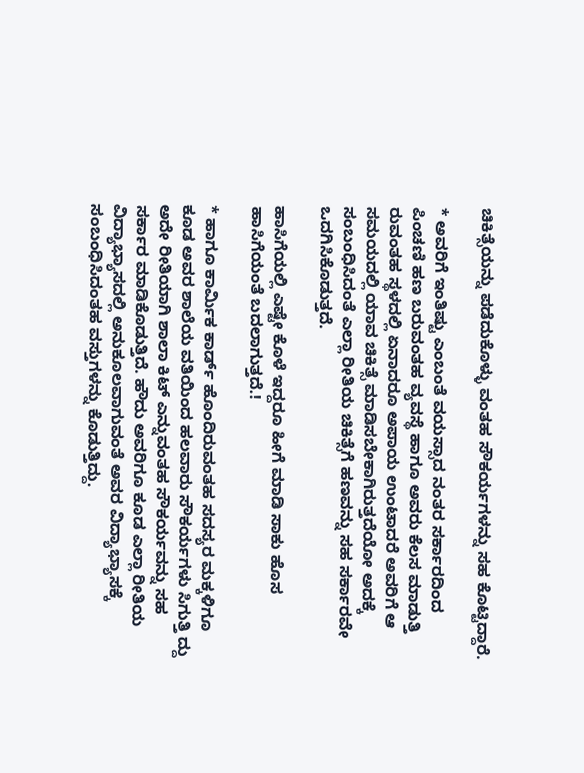ಚಿಕಿತ್ಸೆಯನ್ನು ಪಡೆದುಕೊಳ್ಳು ವಂತಹ ಸೌಕರ್ಯಗಳನ್ನು ಸಹ ಕೊಟ್ಟಿದ್ದಾರೆ.

* ಅವರಿಗೆ ಇಂತಿಷ್ಟು ಎಂಬಂತೆ ವಯಸ್ಸಾದ ನಂತರ ಸರ್ಕಾರದಿಂದ ಪಿಂಚಣಿ ಹಣ ಬರುವಂತಹ ವ್ಯವಸ್ಥೆ ಹಾಗೂ ಅವರು ಕೆಲಸ ಮಾಡುತ್ತಿ ರುವಂತಹ ಸ್ಥಳದಲ್ಲಿ ಏನಾದರೂ ಅಪಾಯ ಉಂಟಾದರೆ ಅವರಿಗೆ ಆ ಸಮಯದಲ್ಲಿ ಯಾವ ಚಿಕಿತ್ಸೆ ಮಾಡಿಸಬೇಕಾಗಿರುತ್ತದೆಯೋ ಅದಕ್ಕೆ ಸಂಬಂಧಿಸಿದಂತೆ ಎಲ್ಲಾ ರೀತಿಯ ಚಿಕಿತ್ಸೆಗೆ ಹಣವನ್ನು ಸಹ ಸರ್ಕಾರವೇ ಒದಗಿಸಿಕೊಡುತ್ತದೆ.

ಹಾಸಿಗೆಯಲ್ಲಿ ಎಷ್ಟೇ ಕೊಳೆ ಇದ್ದರೂ ಹೀಗೆ ಮಾಡಿ ಸಾಕು ಹೊಸ ಹಾಸಿಗೆಯಂತೆ ಬದಲಾಗುತ್ತದೆ.!

* ಹಾಗೂ ಕಾರ್ಮಿಕ ಕಾರ್ಡ್ ಹೊಂದಿರುವಂತಹ ಸದಸ್ಯರ ಮಕ್ಕಳಿಗೂ ಕೂಡ ಅವರ ಶಾಲೆಯ ವತಿಯಿಂದ ಹಲವಾರು ಸೌಕರ್ಯಗಳು ಸಿಗುತ್ತಿ ದ್ದು ಅದೇ ರೀತಿಯಾಗಿ ಶಾಲಾ ಕಿಟ್ ಎನ್ನುವಂತಹ ಸೌಕರ್ಯವನ್ನು ಸಹ ಸರ್ಕಾರ ಮಾಡಿಕೊಡುತ್ತಿದೆ. ಹೌದು ಅವರಿಗೂ ಕೂಡ ಎಲ್ಲಾ ರೀತಿಯ ವಿದ್ಯಾಭ್ಯಾಸದಲ್ಲಿ ಅನುಕೂಲವಾಗುವಂತೆ ಅವರ ವಿದ್ಯಾಭ್ಯಾಸಕ್ಕೆ ಸಂಬಂಧಿಸಿದಂತಹ ವಸ್ತುಗಳನ್ನು ಕೊಡುತ್ತಿದ್ದು.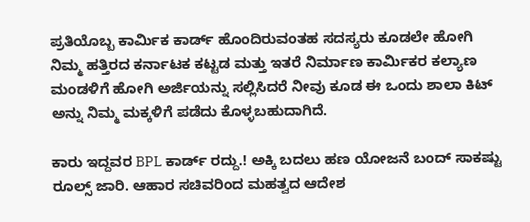ಪ್ರತಿಯೊಬ್ಬ ಕಾರ್ಮಿಕ ಕಾರ್ಡ್ ಹೊಂದಿರುವಂತಹ ಸದಸ್ಯರು ಕೂಡಲೇ ಹೋಗಿ ನಿಮ್ಮ ಹತ್ತಿರದ ಕರ್ನಾಟಕ ಕಟ್ಟಡ ಮತ್ತು ಇತರೆ ನಿರ್ಮಾಣ ಕಾರ್ಮಿಕರ ಕಲ್ಯಾಣ ಮಂಡಳಿಗೆ ಹೋಗಿ ಅರ್ಜಿಯನ್ನು ಸಲ್ಲಿಸಿದರೆ ನೀವು ಕೂಡ ಈ ಒಂದು ಶಾಲಾ ಕಿಟ್ ಅನ್ನು ನಿಮ್ಮ ಮಕ್ಕಳಿಗೆ ಪಡೆದು ಕೊಳ್ಳಬಹುದಾಗಿದೆ.

ಕಾರು ಇದ್ದವರ BPL ಕಾರ್ಡ್ ರದ್ದು.! ಅಕ್ಕಿ ಬದಲು ಹಣ ಯೋಜನೆ ಬಂದ್ ಸಾಕಷ್ಟು ರೂಲ್ಸ್ ಜಾರಿ. ಆಹಾರ ಸಚಿವರಿಂದ ಮಹತ್ವದ ಆದೇಶ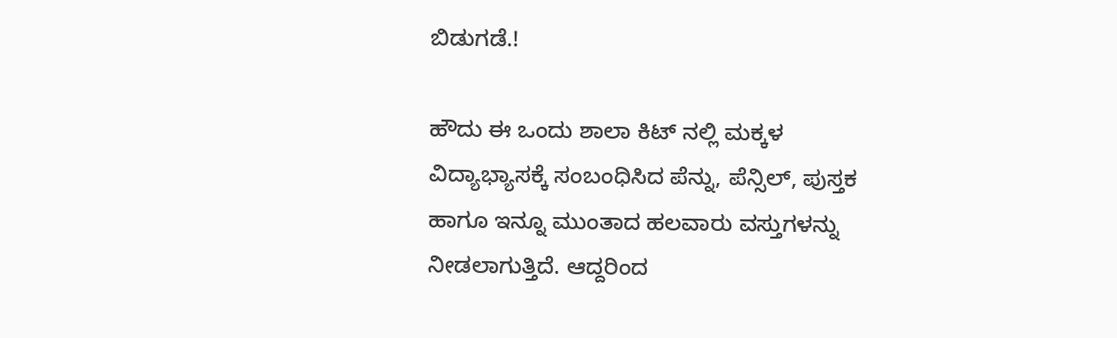ಬಿಡುಗಡೆ.!

ಹೌದು ಈ ಒಂದು ಶಾಲಾ ಕಿಟ್ ನಲ್ಲಿ ಮಕ್ಕಳ ವಿದ್ಯಾಭ್ಯಾಸಕ್ಕೆ ಸಂಬಂಧಿಸಿದ ಪೆನ್ನು, ಪೆನ್ಸಿಲ್, ಪುಸ್ತಕ ಹಾಗೂ ಇನ್ನೂ ಮುಂತಾದ ಹಲವಾರು ವಸ್ತುಗಳನ್ನು ನೀಡಲಾಗುತ್ತಿದೆ. ಆದ್ದರಿಂದ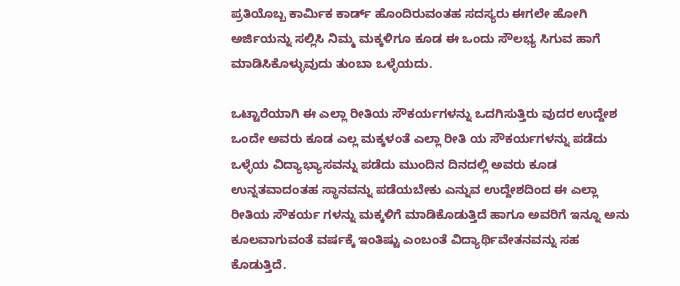ಪ್ರತಿಯೊಬ್ಬ ಕಾರ್ಮಿಕ ಕಾರ್ಡ್ ಹೊಂದಿರುವಂತಹ ಸದಸ್ಯರು ಈಗಲೇ ಹೋಗಿ ಅರ್ಜಿಯನ್ನು ಸಲ್ಲಿಸಿ ನಿಮ್ಮ ಮಕ್ಕಳಿಗೂ ಕೂಡ ಈ ಒಂದು ಸೌಲಭ್ಯ ಸಿಗುವ ಹಾಗೆ ಮಾಡಿಸಿಕೊಳ್ಳುವುದು ತುಂಬಾ ಒಳ್ಳೆಯದು.

ಒಟ್ಟಾರೆಯಾಗಿ ಈ ಎಲ್ಲಾ ರೀತಿಯ ಸೌಕರ್ಯಗಳನ್ನು ಒದಗಿಸುತ್ತಿರು ವುದರ ಉದ್ದೇಶ ಒಂದೇ ಅವರು ಕೂಡ ಎಲ್ಲ ಮಕ್ಕಳಂತೆ ಎಲ್ಲಾ ರೀತಿ ಯ ಸೌಕರ್ಯಗಳನ್ನು ಪಡೆದು ಒಳ್ಳೆಯ ವಿದ್ಯಾಭ್ಯಾಸವನ್ನು ಪಡೆದು ಮುಂದಿನ ದಿನದಲ್ಲಿ ಅವರು ಕೂಡ ಉನ್ನತವಾದಂತಹ ಸ್ಥಾನವನ್ನು ಪಡೆಯಬೇಕು ಎನ್ನುವ ಉದ್ದೇಶದಿಂದ ಈ ಎಲ್ಲಾ ರೀತಿಯ ಸೌಕರ್ಯ ಗಳನ್ನು ಮಕ್ಕಳಿಗೆ ಮಾಡಿಕೊಡುತ್ತಿದೆ ಹಾಗೂ ಅವರಿಗೆ ಇನ್ನೂ ಅನು ಕೂಲವಾಗುವಂತೆ ವರ್ಷಕ್ಕೆ ಇಂತಿಷ್ಟು ಎಂಬಂತೆ ವಿದ್ಯಾರ್ಥಿವೇತನವನ್ನು ಸಹ ಕೊಡುತ್ತಿದೆ.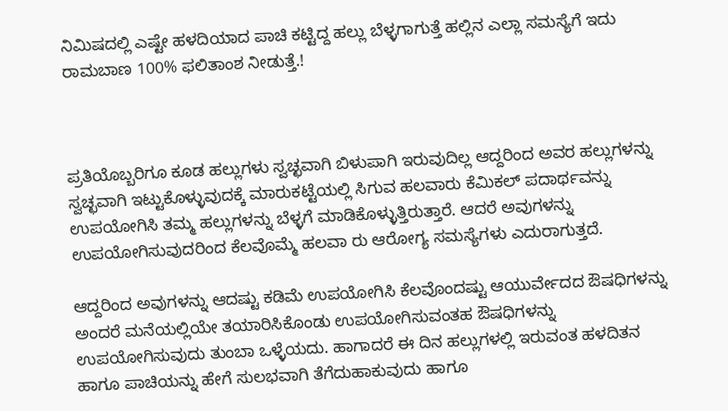ನಿಮಿಷದಲ್ಲಿ ಎಷ್ಟೇ ಹಳದಿಯಾದ ಪಾಚಿ ಕಟ್ಟಿದ್ದ ಹಲ್ಲು ಬೆಳ್ಳಗಾಗುತ್ತೆ ಹಲ್ಲಿನ ಎಲ್ಲಾ ಸಮಸ್ಯೆಗೆ ಇದು ರಾಮಬಾಣ 100% ಫಲಿತಾಂಶ ನೀಡುತ್ತೆ.!



ಪ್ರತಿಯೊಬ್ಬರಿಗೂ ಕೂಡ ಹಲ್ಲುಗಳು ಸ್ವಚ್ಛವಾಗಿ ಬಿಳುಪಾಗಿ ಇರುವುದಿಲ್ಲ ಆದ್ದರಿಂದ ಅವರ ಹಲ್ಲುಗಳನ್ನು ಸ್ವಚ್ಛವಾಗಿ ಇಟ್ಟುಕೊಳ್ಳುವುದಕ್ಕೆ ಮಾರುಕಟ್ಟೆಯಲ್ಲಿ ಸಿಗುವ ಹಲವಾರು ಕೆಮಿಕಲ್ ಪದಾರ್ಥವನ್ನು ಉಪಯೋಗಿಸಿ ತಮ್ಮ ಹಲ್ಲುಗಳನ್ನು ಬೆಳ್ಳಗೆ ಮಾಡಿಕೊಳ್ಳುತ್ತಿರುತ್ತಾರೆ. ಆದರೆ ಅವುಗಳನ್ನು ಉಪಯೋಗಿಸುವುದರಿಂದ ಕೆಲವೊಮ್ಮೆ ಹಲವಾ ರು ಆರೋಗ್ಯ ಸಮಸ್ಯೆಗಳು ಎದುರಾಗುತ್ತದೆ.

ಆದ್ದರಿಂದ ಅವುಗಳನ್ನು ಆದಷ್ಟು ಕಡಿಮೆ ಉಪಯೋಗಿಸಿ ಕೆಲವೊಂದಷ್ಟು ಆಯುರ್ವೇದದ ಔಷಧಿಗಳನ್ನು ಅಂದರೆ ಮನೆಯಲ್ಲಿಯೇ ತಯಾರಿಸಿಕೊಂಡು ಉಪಯೋಗಿಸುವಂತಹ ಔಷಧಿಗಳನ್ನು ಉಪಯೋಗಿಸುವುದು ತುಂಬಾ ಒಳ್ಳೆಯದು. ಹಾಗಾದರೆ ಈ ದಿನ ಹಲ್ಲುಗಳಲ್ಲಿ ಇರುವಂತ ಹಳದಿತನ ಹಾಗೂ ಪಾಚಿಯನ್ನು ಹೇಗೆ ಸುಲಭವಾಗಿ ತೆಗೆದುಹಾಕುವುದು ಹಾಗೂ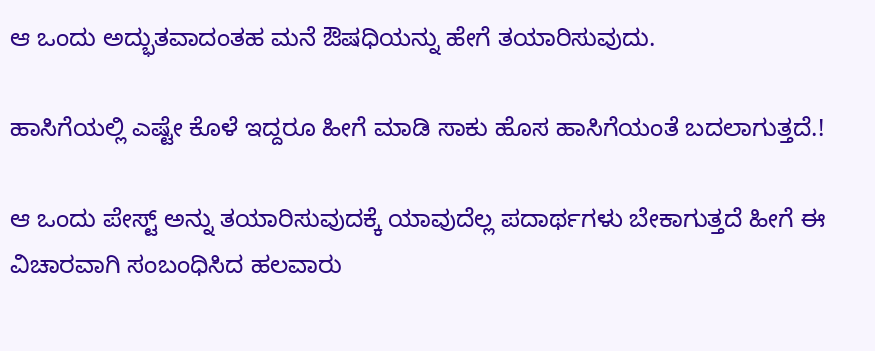ಆ ಒಂದು ಅದ್ಭುತವಾದಂತಹ ಮನೆ ಔಷಧಿಯನ್ನು ಹೇಗೆ ತಯಾರಿಸುವುದು.

ಹಾಸಿಗೆಯಲ್ಲಿ ಎಷ್ಟೇ ಕೊಳೆ ಇದ್ದರೂ ಹೀಗೆ ಮಾಡಿ ಸಾಕು ಹೊಸ ಹಾಸಿಗೆಯಂತೆ ಬದಲಾಗುತ್ತದೆ.!

ಆ ಒಂದು ಪೇಸ್ಟ್ ಅನ್ನು ತಯಾರಿಸುವುದಕ್ಕೆ ಯಾವುದೆಲ್ಲ ಪದಾರ್ಥಗಳು ಬೇಕಾಗುತ್ತದೆ ಹೀಗೆ ಈ ವಿಚಾರವಾಗಿ ಸಂಬಂಧಿಸಿದ ಹಲವಾರು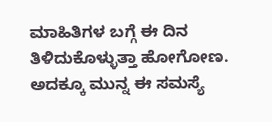ಮಾಹಿತಿಗಳ ಬಗ್ಗೆ ಈ ದಿನ ತಿಳಿದುಕೊಳ್ಳುತ್ತಾ ಹೋಗೋಣ.
ಅದಕ್ಕೂ ಮುನ್ನ ಈ ಸಮಸ್ಯೆ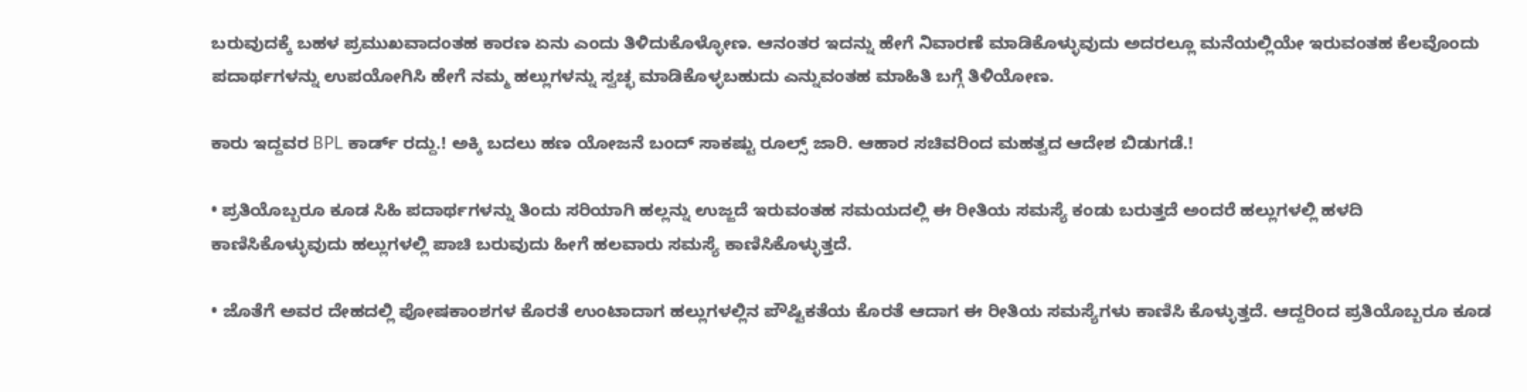ಬರುವುದಕ್ಕೆ ಬಹಳ ಪ್ರಮುಖವಾದಂತಹ ಕಾರಣ ಏನು ಎಂದು ತಿಳಿದುಕೊಳ್ಳೋಣ. ಆನಂತರ ಇದನ್ನು ಹೇಗೆ ನಿವಾರಣೆ ಮಾಡಿಕೊಳ್ಳುವುದು ಅದರಲ್ಲೂ ಮನೆಯಲ್ಲಿಯೇ ಇರುವಂತಹ ಕೆಲವೊಂದು ಪದಾರ್ಥಗಳನ್ನು ಉಪಯೋಗಿಸಿ ಹೇಗೆ ನಮ್ಮ ಹಲ್ಲುಗಳನ್ನು ಸ್ವಚ್ಛ ಮಾಡಿಕೊಳ್ಳಬಹುದು ಎನ್ನುವಂತಹ ಮಾಹಿತಿ ಬಗ್ಗೆ ತಿಳಿಯೋಣ.

ಕಾರು ಇದ್ದವರ BPL ಕಾರ್ಡ್ ರದ್ದು.! ಅಕ್ಕಿ ಬದಲು ಹಣ ಯೋಜನೆ ಬಂದ್ ಸಾಕಷ್ಟು ರೂಲ್ಸ್ ಜಾರಿ. ಆಹಾರ ಸಚಿವರಿಂದ ಮಹತ್ವದ ಆದೇಶ ಬಿಡುಗಡೆ.!

• ಪ್ರತಿಯೊಬ್ಬರೂ ಕೂಡ ಸಿಹಿ ಪದಾರ್ಥಗಳನ್ನು ತಿಂದು ಸರಿಯಾಗಿ ಹಲ್ಲನ್ನು ಉಜ್ಜದೆ ಇರುವಂತಹ ಸಮಯದಲ್ಲಿ ಈ ರೀತಿಯ ಸಮಸ್ಯೆ ಕಂಡು ಬರುತ್ತದೆ ಅಂದರೆ ಹಲ್ಲುಗಳಲ್ಲಿ ಹಳದಿ ಕಾಣಿಸಿಕೊಳ್ಳುವುದು ಹಲ್ಲುಗಳಲ್ಲಿ ಪಾಚಿ ಬರುವುದು ಹೀಗೆ ಹಲವಾರು ಸಮಸ್ಯೆ ಕಾಣಿಸಿಕೊಳ್ಳುತ್ತದೆ.

• ಜೊತೆಗೆ ಅವರ ದೇಹದಲ್ಲಿ ಪೋಷಕಾಂಶಗಳ ಕೊರತೆ ಉಂಟಾದಾಗ ಹಲ್ಲುಗಳಲ್ಲಿನ ಪೌಷ್ಟಿಕತೆಯ ಕೊರತೆ ಆದಾಗ ಈ ರೀತಿಯ ಸಮಸ್ಯೆಗಳು ಕಾಣಿಸಿ ಕೊಳ್ಳುತ್ತದೆ. ಆದ್ದರಿಂದ ಪ್ರತಿಯೊಬ್ಬರೂ ಕೂಡ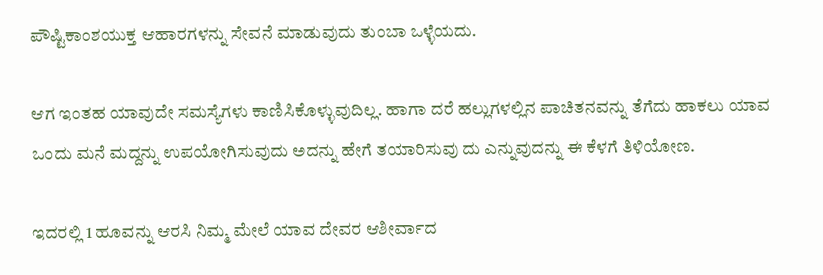ಪೌಷ್ಟಿಕಾಂಶಯುಕ್ತ ಆಹಾರಗಳನ್ನು ಸೇವನೆ ಮಾಡುವುದು ತುಂಬಾ ಒಳ್ಳೆಯದು.

ಆಗ ಇಂತಹ ಯಾವುದೇ ಸಮಸ್ಯೆಗಳು ಕಾಣಿಸಿಕೊಳ್ಳುವುದಿಲ್ಲ. ಹಾಗಾ ದರೆ ಹಲ್ಲುಗಳಲ್ಲಿನ ಪಾಚಿತನವನ್ನು ತೆಗೆದು ಹಾಕಲು ಯಾವ ಒಂದು ಮನೆ ಮದ್ದನ್ನು ಉಪಯೋಗಿಸುವುದು ಅದನ್ನು ಹೇಗೆ ತಯಾರಿಸುವು ದು ಎನ್ನುವುದನ್ನು ಈ ಕೆಳಗೆ ತಿಳಿಯೋಣ.

ಇದರಲ್ಲಿ 1 ಹೂವನ್ನು ಆರಸಿ ನಿಮ್ಮ ಮೇಲೆ ಯಾವ ದೇವರ ಆಶೀರ್ವಾದ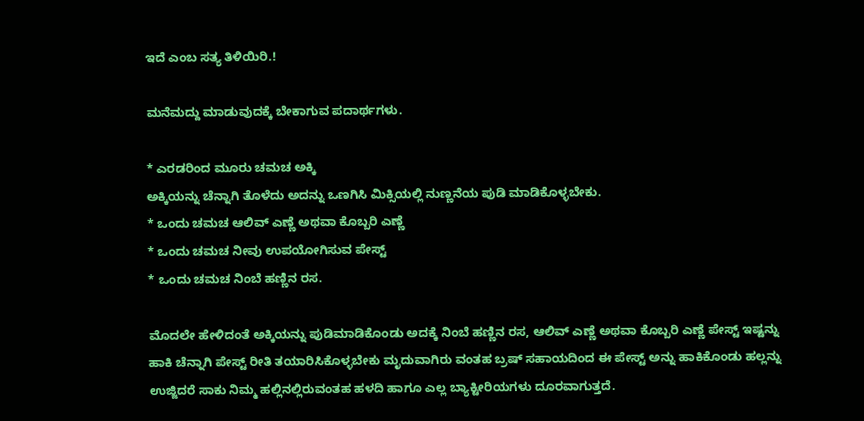ಇದೆ ಎಂಬ ಸತ್ಯ ತಿಳಿಯಿರಿ.!

ಮನೆಮದ್ದು ಮಾಡುವುದಕ್ಕೆ ಬೇಕಾಗುವ ಪದಾರ್ಥಗಳು.

* ಎರಡರಿಂದ ಮೂರು ಚಮಚ ಅಕ್ಕಿ
ಅಕ್ಕಿಯನ್ನು ಚೆನ್ನಾಗಿ ತೊಳೆದು ಅದನ್ನು ಒಣಗಿಸಿ ಮಿಕ್ಸಿಯಲ್ಲಿ ನುಣ್ಣನೆಯ ಪುಡಿ ಮಾಡಿಕೊಳ್ಳಬೇಕು.
* ಒಂದು ಚಮಚ ಆಲಿವ್ ಎಣ್ಣೆ ಅಥವಾ ಕೊಬ್ಬರಿ ಎಣ್ಣೆ
* ಒಂದು ಚಮಚ ನೀವು ಉಪಯೋಗಿಸುವ ಪೇಸ್ಟ್
* ಒಂದು ಚಮಚ ನಿಂಬೆ ಹಣ್ಣಿನ ರಸ.

ಮೊದಲೇ ಹೇಳಿದಂತೆ ಅಕ್ಕಿಯನ್ನು ಪುಡಿಮಾಡಿಕೊಂಡು ಅದಕ್ಕೆ ನಿಂಬೆ ಹಣ್ಣಿನ ರಸ, ಆಲಿವ್ ಎಣ್ಣೆ ಅಥವಾ ಕೊಬ್ಬರಿ ಎಣ್ಣೆ ಪೇಸ್ಟ್ ಇಷ್ಟನ್ನು ಹಾಕಿ ಚೆನ್ನಾಗಿ ಪೇಸ್ಟ್ ರೀತಿ ತಯಾರಿಸಿಕೊಳ್ಳಬೇಕು ಮೃದುವಾಗಿರು ವಂತಹ ಬ್ರಷ್ ಸಹಾಯದಿಂದ ಈ ಪೇಸ್ಟ್ ಅನ್ನು ಹಾಕಿಕೊಂಡು ಹಲ್ಲನ್ನು ಉಜ್ಜಿದರೆ ಸಾಕು ನಿಮ್ಮ ಹಲ್ಲಿನಲ್ಲಿರುವಂತಹ ಹಳದಿ ಹಾಗೂ ಎಲ್ಲ ಬ್ಯಾಕ್ಟೀರಿಯಗಳು ದೂರವಾಗುತ್ತದೆ.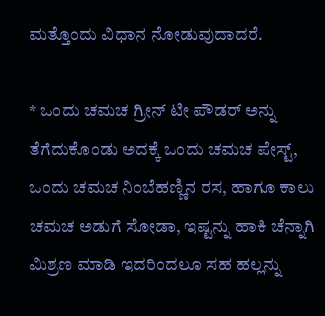ಮತ್ತೊಂದು ವಿಧಾನ ನೋಡುವುದಾದರೆ.

* ಒಂದು ಚಮಚ ಗ್ರೀನ್ ಟೀ ಪೌಡರ್ ಅನ್ನು ತೆಗೆದುಕೊಂಡು ಅದಕ್ಕೆ ಒಂದು ಚಮಚ ಪೇಸ್ಟ್, ಒಂದು ಚಮಚ ನಿಂಬೆಹಣ್ಣಿನ ರಸ, ಹಾಗೂ ಕಾಲು ಚಮಚ ಅಡುಗೆ ಸೋಡಾ, ಇಷ್ಟನ್ನು ಹಾಕಿ ಚೆನ್ನಾಗಿ ಮಿಶ್ರಣ ಮಾಡಿ ಇದರಿಂದಲೂ ಸಹ ಹಲ್ಲನ್ನು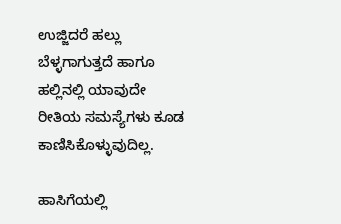ಉಜ್ಜಿದರೆ ಹಲ್ಲು ಬೆಳ್ಳಗಾಗುತ್ತದೆ ಹಾಗೂ ಹಲ್ಲಿನಲ್ಲಿ ಯಾವುದೇ ರೀತಿಯ ಸಮಸ್ಯೆಗಳು ಕೂಡ ಕಾಣಿಸಿಕೊಳ್ಳುವುದಿಲ್ಲ.

ಹಾಸಿಗೆಯಲ್ಲಿ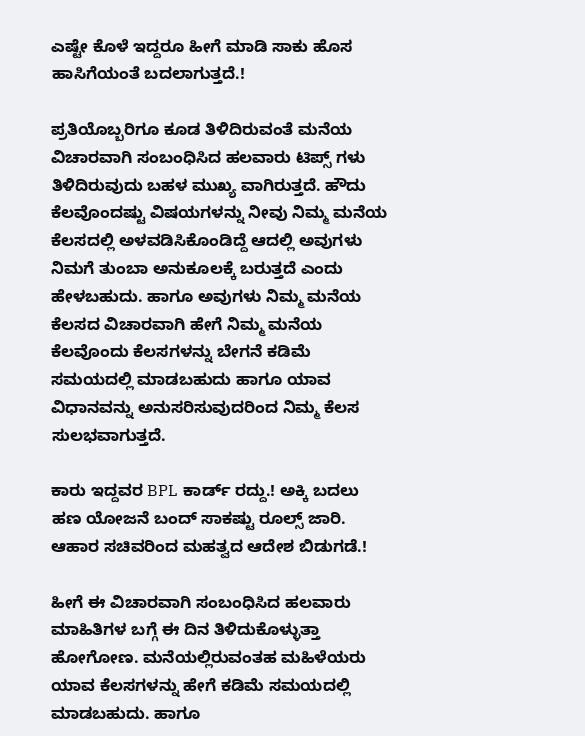ಎಷ್ಟೇ ಕೊಳೆ ಇದ್ದರೂ ಹೀಗೆ ಮಾಡಿ ಸಾಕು ಹೊಸ ಹಾಸಿಗೆಯಂತೆ ಬದಲಾಗುತ್ತದೆ.!

ಪ್ರತಿಯೊಬ್ಬರಿಗೂ ಕೂಡ ತಿಳಿದಿರುವಂತೆ ಮನೆಯ ವಿಚಾರವಾಗಿ ಸಂಬಂಧಿಸಿದ ಹಲವಾರು ಟಿಪ್ಸ್ ಗಳು ತಿಳಿದಿರುವುದು ಬಹಳ ಮುಖ್ಯ ವಾಗಿರುತ್ತದೆ. ಹೌದು ಕೆಲವೊಂದಷ್ಟು ವಿಷಯಗಳನ್ನು ನೀವು ನಿಮ್ಮ ಮನೆಯ ಕೆಲಸದಲ್ಲಿ ಅಳವಡಿಸಿಕೊಂಡಿದ್ದೆ ಆದಲ್ಲಿ ಅವುಗಳು ನಿಮಗೆ ತುಂಬಾ ಅನುಕೂಲಕ್ಕೆ ಬರುತ್ತದೆ ಎಂದು ಹೇಳಬಹುದು. ಹಾಗೂ ಅವುಗಳು ನಿಮ್ಮ ಮನೆಯ ಕೆಲಸದ ವಿಚಾರವಾಗಿ ಹೇಗೆ ನಿಮ್ಮ ಮನೆಯ ಕೆಲವೊಂದು ಕೆಲಸಗಳನ್ನು ಬೇಗನೆ ಕಡಿಮೆ ಸಮಯದಲ್ಲಿ ಮಾಡಬಹುದು ಹಾಗೂ ಯಾವ ವಿಧಾನವನ್ನು ಅನುಸರಿಸುವುದರಿಂದ ನಿಮ್ಮ ಕೆಲಸ ಸುಲಭವಾಗುತ್ತದೆ.

ಕಾರು ಇದ್ದವರ BPL ಕಾರ್ಡ್ ರದ್ದು.! ಅಕ್ಕಿ ಬದಲು ಹಣ ಯೋಜನೆ ಬಂದ್ ಸಾಕಷ್ಟು ರೂಲ್ಸ್ ಜಾರಿ. ಆಹಾರ ಸಚಿವರಿಂದ ಮಹತ್ವದ ಆದೇಶ ಬಿಡುಗಡೆ.!

ಹೀಗೆ ಈ ವಿಚಾರವಾಗಿ ಸಂಬಂಧಿಸಿದ ಹಲವಾರು ಮಾಹಿತಿಗಳ ಬಗ್ಗೆ ಈ ದಿನ ತಿಳಿದುಕೊಳ್ಳುತ್ತಾ ಹೋಗೋಣ. ಮನೆಯಲ್ಲಿರುವಂತಹ ಮಹಿಳೆಯರು ಯಾವ ಕೆಲಸಗಳನ್ನು ಹೇಗೆ ಕಡಿಮೆ ಸಮಯದಲ್ಲಿ ಮಾಡಬಹುದು. ಹಾಗೂ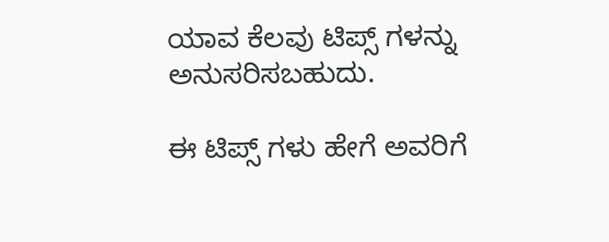ಯಾವ ಕೆಲವು ಟಿಪ್ಸ್ ಗಳನ್ನು ಅನುಸರಿಸಬಹುದು.

ಈ ಟಿಪ್ಸ್ ಗಳು ಹೇಗೆ ಅವರಿಗೆ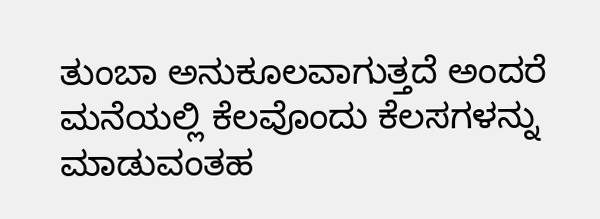ತುಂಬಾ ಅನುಕೂಲವಾಗುತ್ತದೆ ಅಂದರೆ ಮನೆಯಲ್ಲಿ ಕೆಲವೊಂದು ಕೆಲಸಗಳನ್ನು ಮಾಡುವಂತಹ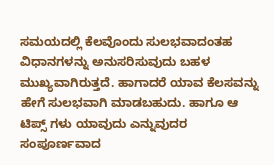ಸಮಯದಲ್ಲಿ ಕೆಲವೊಂದು ಸುಲಭವಾದಂತಹ ವಿಧಾನಗಳನ್ನು ಅನುಸರಿಸುವುದು ಬಹಳ ಮುಖ್ಯವಾಗಿರುತ್ತದೆ. ಹಾಗಾದರೆ ಯಾವ ಕೆಲಸವನ್ನು ಹೇಗೆ ಸುಲಭವಾಗಿ ಮಾಡಬಹುದು. ಹಾಗೂ ಆ ಟಿಪ್ಸ್ ಗಳು ಯಾವುದು ಎನ್ನುವುದರ ಸಂಪೂರ್ಣವಾದ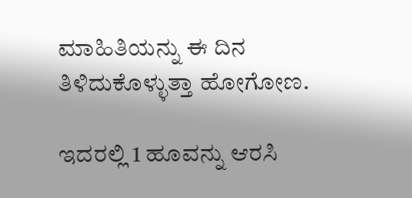ಮಾಹಿತಿಯನ್ನು ಈ ದಿನ ತಿಳಿದುಕೊಳ್ಳುತ್ತಾ ಹೋಗೋಣ.

ಇದರಲ್ಲಿ 1 ಹೂವನ್ನು ಆರಸಿ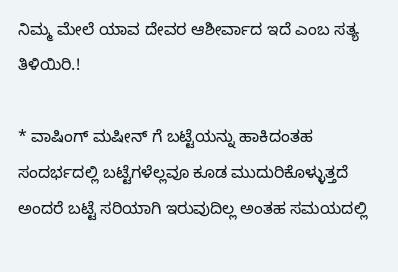ನಿಮ್ಮ ಮೇಲೆ ಯಾವ ದೇವರ ಆಶೀರ್ವಾದ ಇದೆ ಎಂಬ ಸತ್ಯ ತಿಳಿಯಿರಿ.!

* ವಾಷಿಂಗ್ ಮಷೀನ್ ಗೆ ಬಟ್ಟೆಯನ್ನು ಹಾಕಿದಂತಹ ಸಂದರ್ಭದಲ್ಲಿ ಬಟ್ಟೆಗಳೆಲ್ಲವೂ ಕೂಡ ಮುದುರಿಕೊಳ್ಳುತ್ತದೆ ಅಂದರೆ ಬಟ್ಟೆ ಸರಿಯಾಗಿ ಇರುವುದಿಲ್ಲ ಅಂತಹ ಸಮಯದಲ್ಲಿ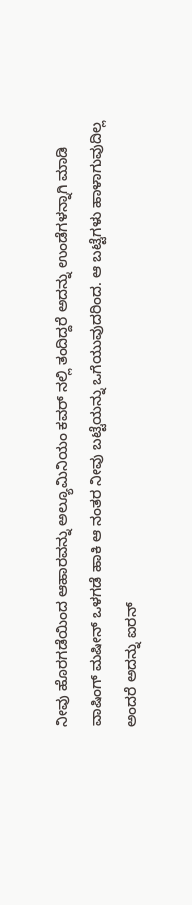ನೀವು ಹೊರಗಡೆಯಿಂದ ಆಹಾರವನ್ನು ಅಲ್ಯೂಮಿನಿಯಂ ಕವರ್ ನಲ್ಲಿ ತಂದಿದ್ದರೆ ಅದನ್ನು ಉಂಡೆಗಳನ್ನಾಗಿ ಮಾಡಿ ವಾಷಿಂಗ್ ಮಷೀನ್ ಒಳಗಡೆ ಹಾಕಿ ಆ ನಂತರ ನೀವು ಬಟ್ಟೆಯನ್ನು ಒಗೆಯುವುದರಿಂದ. ಆ ಬಟ್ಟೆಗಳು ಹಾಳಾಗುವುದಿಲ್ಲ ಅಂದರೆ ಅದನ್ನು ಐರನ್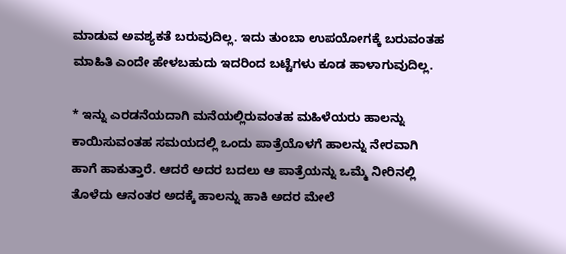ಮಾಡುವ ಅವಶ್ಯಕತೆ ಬರುವುದಿಲ್ಲ. ಇದು ತುಂಬಾ ಉಪಯೋಗಕ್ಕೆ ಬರುವಂತಹ ಮಾಹಿತಿ ಎಂದೇ ಹೇಳಬಹುದು ಇದರಿಂದ ಬಟ್ಟೆಗಳು ಕೂಡ ಹಾಳಾಗುವುದಿಲ್ಲ.

* ಇನ್ನು ಎರಡನೆಯದಾಗಿ ಮನೆಯಲ್ಲಿರುವಂತಹ ಮಹಿಳೆಯರು ಹಾಲನ್ನು ಕಾಯಿಸುವಂತಹ ಸಮಯದಲ್ಲಿ ಒಂದು ಪಾತ್ರೆಯೊಳಗೆ ಹಾಲನ್ನು ನೇರವಾಗಿ ಹಾಗೆ ಹಾಕುತ್ತಾರೆ. ಆದರೆ ಅದರ ಬದಲು ಆ ಪಾತ್ರೆಯನ್ನು ಒಮ್ಮೆ ನೀರಿನಲ್ಲಿ ತೊಳೆದು ಆನಂತರ ಅದಕ್ಕೆ ಹಾಲನ್ನು ಹಾಕಿ ಅದರ ಮೇಲೆ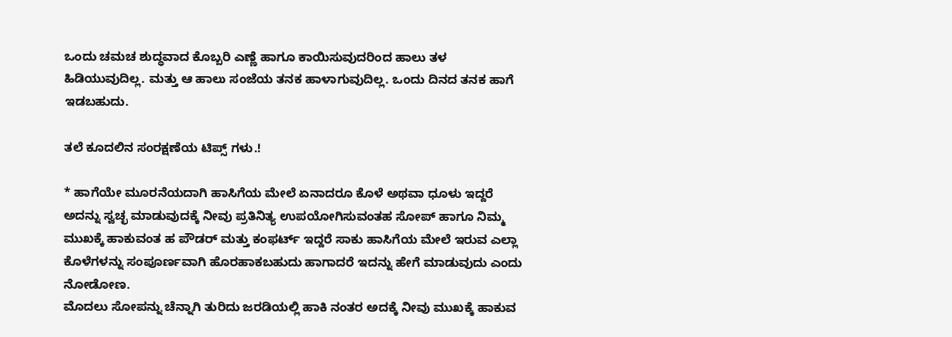ಒಂದು ಚಮಚ ಶುದ್ಧವಾದ ಕೊಬ್ಬರಿ ಎಣ್ಣೆ ಹಾಗೂ ಕಾಯಿಸುವುದರಿಂದ ಹಾಲು ತಳ ಹಿಡಿಯುವುದಿಲ್ಲ. ಮತ್ತು ಆ ಹಾಲು ಸಂಜೆಯ ತನಕ ಹಾಳಾಗುವುದಿಲ್ಲ. ಒಂದು ದಿನದ ತನಕ ಹಾಗೆ ಇಡಬಹುದು.

ತಲೆ ಕೂದಲಿನ ಸಂರಕ್ಷಣೆಯ ಟಿಪ್ಸ್ ಗಳು.!

* ಹಾಗೆಯೇ ಮೂರನೆಯದಾಗಿ ಹಾಸಿಗೆಯ ಮೇಲೆ ಏನಾದರೂ ಕೊಳೆ ಅಥವಾ ಧೂಳು ಇದ್ದರೆ ಅದನ್ನು ಸ್ವಚ್ಛ ಮಾಡುವುದಕ್ಕೆ ನೀವು ಪ್ರತಿನಿತ್ಯ ಉಪಯೋಗಿಸುವಂತಹ ಸೋಪ್ ಹಾಗೂ ನಿಮ್ಮ ಮುಖಕ್ಕೆ ಹಾಕುವಂತ ಹ ಪೌಡರ್ ಮತ್ತು ಕಂಫರ್ಟ್ ಇದ್ದರೆ ಸಾಕು ಹಾಸಿಗೆಯ ಮೇಲೆ ಇರುವ ಎಲ್ಲಾ ಕೊಳೆಗಳನ್ನು ಸಂಪೂರ್ಣವಾಗಿ ಹೊರಹಾಕಬಹುದು ಹಾಗಾದರೆ ಇದನ್ನು ಹೇಗೆ ಮಾಡುವುದು ಎಂದು ನೋಡೋಣ.
ಮೊದಲು ಸೋಪನ್ನು ಚೆನ್ನಾಗಿ ತುರಿದು ಜರಡಿಯಲ್ಲಿ ಹಾಕಿ ನಂತರ ಅದಕ್ಕೆ ನೀವು ಮುಖಕ್ಕೆ ಹಾಕುವ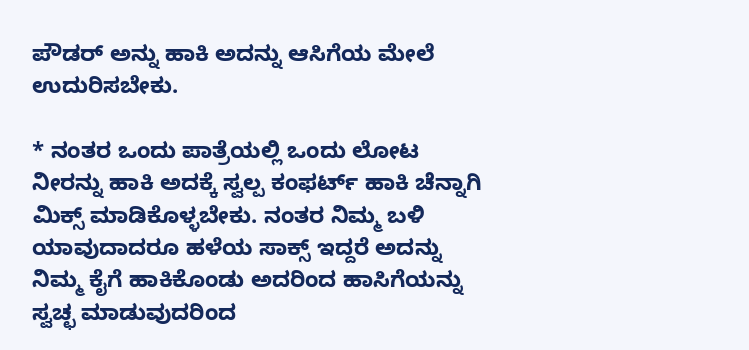ಪೌಡರ್ ಅನ್ನು ಹಾಕಿ ಅದನ್ನು ಆಸಿಗೆಯ ಮೇಲೆ ಉದುರಿಸಬೇಕು.

* ನಂತರ ಒಂದು ಪಾತ್ರೆಯಲ್ಲಿ ಒಂದು ಲೋಟ ನೀರನ್ನು ಹಾಕಿ ಅದಕ್ಕೆ ಸ್ವಲ್ಪ ಕಂಫರ್ಟ್ ಹಾಕಿ ಚೆನ್ನಾಗಿ ಮಿಕ್ಸ್ ಮಾಡಿಕೊಳ್ಳಬೇಕು. ನಂತರ ನಿಮ್ಮ ಬಳಿ ಯಾವುದಾದರೂ ಹಳೆಯ ಸಾಕ್ಸ್ ಇದ್ದರೆ ಅದನ್ನು ನಿಮ್ಮ ಕೈಗೆ ಹಾಕಿಕೊಂಡು ಅದರಿಂದ ಹಾಸಿಗೆಯನ್ನು ಸ್ವಚ್ಛ ಮಾಡುವುದರಿಂದ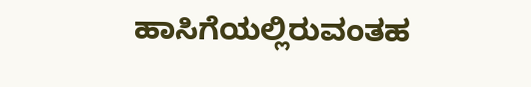ಹಾಸಿಗೆಯಲ್ಲಿರುವಂತಹ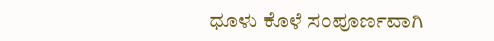ಧೂಳು ಕೊಳೆ ಸಂಪೂರ್ಣವಾಗಿ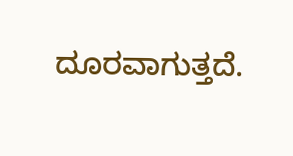ದೂರವಾಗುತ್ತದೆ.